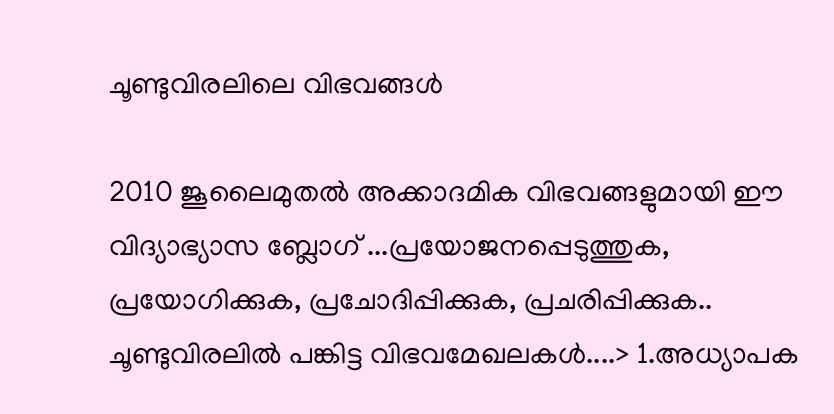ചൂണ്ടുവിരലിലെ വിഭവങ്ങള്‍

2010 ജൂലൈമുതല്‍ അക്കാദമിക വിഭവങ്ങളുമായി ഈ വിദ്യാഭ്യാസ ബ്ലോഗ് ...പ്രയോജനപ്പെടുത്തുക, പ്രയോഗിക്കുക, പ്രചോദിപ്പിക്കുക, പ്രചരിപ്പിക്കുക.. ചൂണ്ടുവിരലില്‍ പങ്കിട്ട വിഭവമേഖലകള്‍....> 1.അധ്യാപക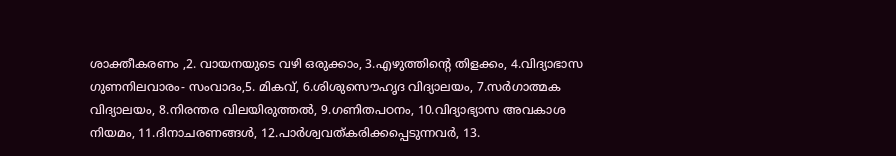ശാക്തീകരണം ,2. വായനയുടെ വഴി ഒരുക്കാം, 3.എഴുത്തിന്‍റെ തിളക്കം, 4.വിദ്യാഭാസ ഗുണനിലവാരം- സംവാദം,5. മികവ്, 6.ശിശുസൌഹൃദ വിദ്യാലയം, 7.സര്‍ഗാത്മക വിദ്യാലയം, 8.നിരന്തര വിലയിരുത്തല്‍, 9.ഗണിതപഠനം, 10.വിദ്യാഭ്യാസ അവകാശ നിയമം, 11.ദിനാചരണങ്ങള്‍, 12.പാര്‍ശ്വവത്കരിക്കപ്പെടുന്നവര്‍, 13.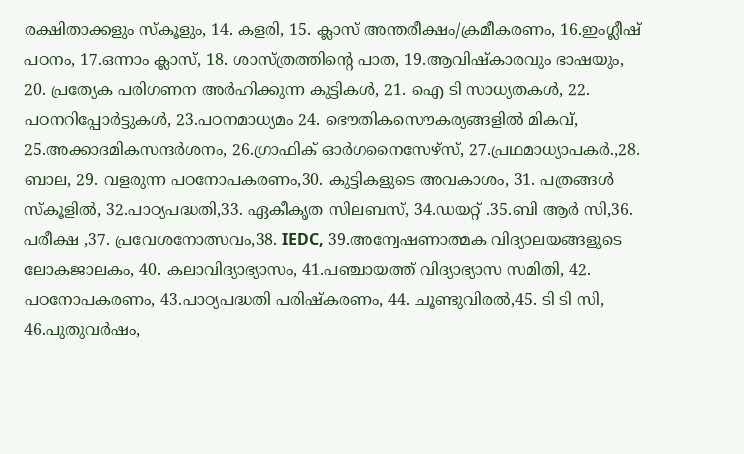രക്ഷിതാക്കളും സ്കൂളും, 14. കളരി, 15. ക്ലാസ് അന്തരീക്ഷം/ക്രമീകരണം, 16.ഇംഗ്ലീഷ് പഠനം, 17.ഒന്നാം ക്ലാസ്, 18. ശാസ്ത്രത്തിന്റെ പാത, 19.ആവിഷ്കാരവും ഭാഷയും, 20. പ്രത്യേക പരിഗണന അര്‍ഹിക്കുന്ന കുട്ടികള്‍, 21. ഐ ടി സാധ്യതകള്‍, 22. പഠനറിപ്പോര്‍ട്ടുകള്‍, 23.പഠനമാധ്യമം 24. ഭൌതികസൌകര്യങ്ങളില്‍ മികവ്, 25.അക്കാദമികസന്ദര്‍ശനം, 26.ഗ്രാഫിക് ഓര്‍ഗനൈസേഴ്സ്, 27.പ്രഥമാധ്യാപകര്‍.,28. ബാല, 29. വളരുന്ന പഠനോപകരണം,30. കുട്ടികളുടെ അവകാശം, 31. പത്രങ്ങള്‍ സ്കൂളില്‍, 32.പാഠ്യപദ്ധതി,33. ഏകീകൃത സിലബസ്, 34.ഡയറ്റ് .35.ബി ആര്‍ സി,36. പരീക്ഷ ,37. പ്രവേശനോത്സവം,38. IEDC, 39.അന്വേഷണാത്മക വിദ്യാലയങ്ങളുടെ ലോകജാലകം, 40. കലാവിദ്യാഭ്യാസം, 41.പഞ്ചായത്ത്‌ വിദ്യാഭ്യാസ സമിതി, 42. പഠനോപകരണം, 43.പാഠ്യപദ്ധതി പരിഷ്കരണം, 44. ചൂണ്ടുവിരല്‍,45. ടി ടി സി, 46.പുതുവര്‍ഷം,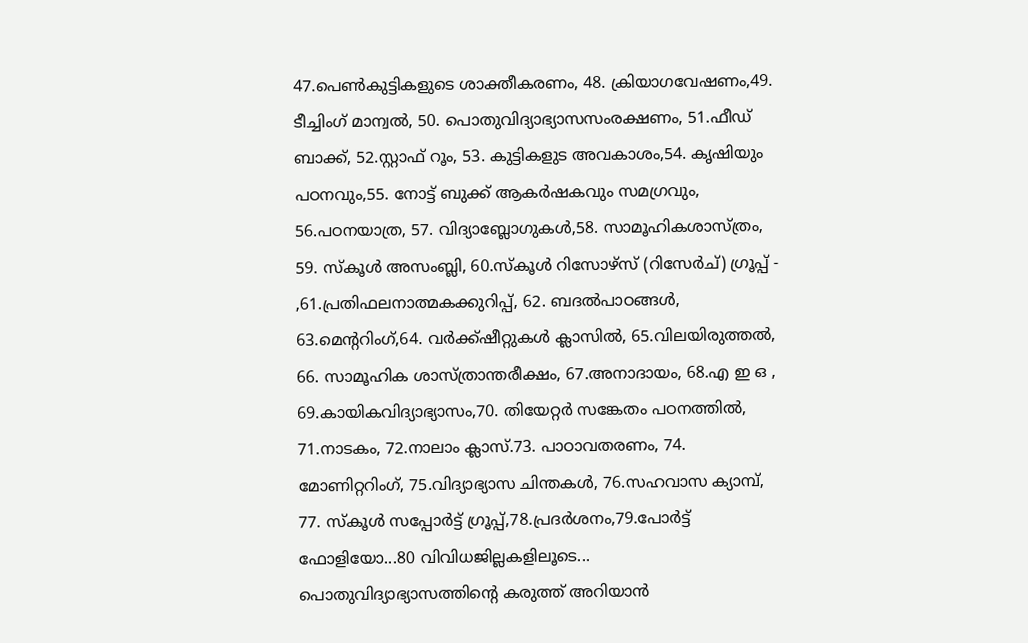47.പെണ്‍കുട്ടികളുടെ ശാക്തീകരണം, 48. ക്രിയാഗവേഷണം,49. ടീച്ചിംഗ് മാന്വല്‍, 50. പൊതുവിദ്യാഭ്യാസസംരക്ഷണം, 51.ഫീഡ് ബാക്ക്, 52.സ്റ്റാഫ് റൂം, 53. കുട്ടികളുട അവകാശം,54. കൃഷിയും പഠനവും,55. നോട്ട് ബുക്ക് ആകര്‍ഷകവും സമഗ്രവും, 56.പഠനയാത്ര, 57. വിദ്യാബ്ലോഗുകള്‍,58. സാമൂഹികശാസ്ത്രം, 59. സ്കൂള്‍ അസംബ്ലി, 60.സ്കൂള്‍ റിസോഴ്സ് (റിസേര്‍ച്) ഗ്രൂപ്പ് - ,61.പ്രതിഫലനാത്മകക്കുറിപ്പ്, 62. ബദല്‍പാഠങ്ങള്‍, 63.മെന്ററിംഗ്,64. വര്‍ക്ക്ഷീറ്റുകള്‍ ക്ലാസില്‍, 65.വിലയിരുത്തല്‍, 66. സാമൂഹിക ശാസ്ത്രാന്തരീക്ഷം, 67.അനാദായം, 68.എ ഇ ഒ , 69.കായികവിദ്യാഭ്യാസം,70. തിയേറ്റര്‍ സങ്കേതം പഠനത്തില്‍, 71.നാടകം, 72.നാലാം ക്ലാസ്.73. പാഠാവതരണം, 74. മോണിറ്ററിംഗ്, 75.വിദ്യാഭ്യാസ ചിന്തകള്‍, 76.സഹവാസ ക്യാമ്പ്, 77. സ്കൂള്‍ സപ്പോര്‍ട്ട് ഗ്രൂപ്പ്,78.പ്രദര്‍ശനം,79.പോര്‍ട്ട്‌ ഫോളിയോ...80 വിവിധജില്ലകളിലൂടെ... പൊതുവിദ്യാഭ്യാസത്തിന്റെ കരുത്ത് അറിയാന്‍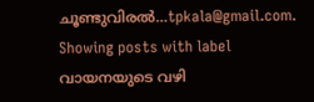ചൂണ്ടുവിരല്‍...tpkala@gmail.com.
Showing posts with label വായനയുടെ വഴി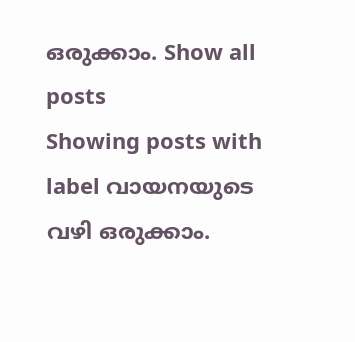ഒരുക്കാം. Show all posts
Showing posts with label വായനയുടെ വഴി ഒരുക്കാം.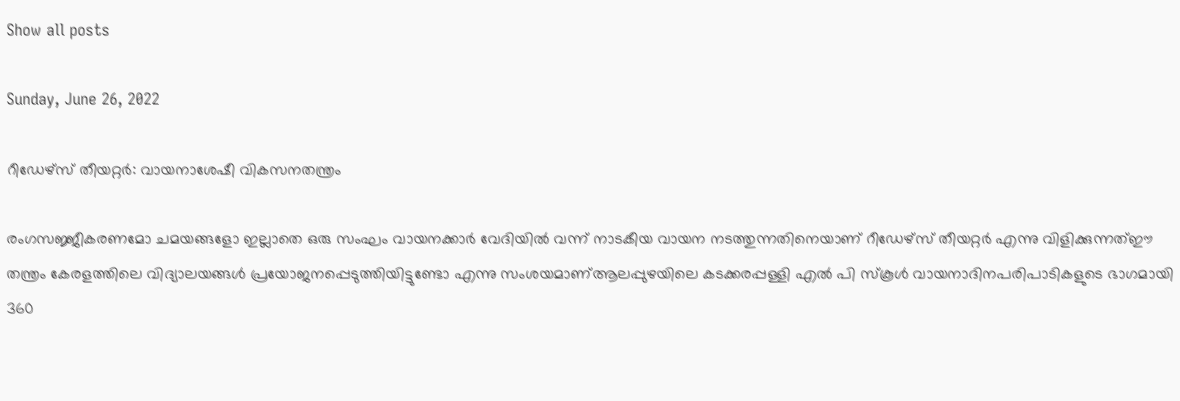Show all posts

Sunday, June 26, 2022

റീഡേഴ്സ് തീയറ്റര്‍: വായനാശേഷീ വികസനതന്ത്രം

രംഗസജ്ജീകരണമോ ചമയങ്ങളോ ഇല്ലാതെ ഒരു സംഘം വായനക്കാര്‍ വേദിയില്‍ വന്ന് നാടകീയ വായന നടത്തുന്നതിനെയാണ് റീഡേഴ്സ് തീയറ്റര്‍ എന്നു വിളിക്കുന്നത്ഈ തന്ത്രം കേരളത്തിലെ വിദ്യാലയങ്ങള്‍ പ്രയോജനപ്പെടുത്തിയിട്ടുണ്ടോ എന്നു സംശയമാണ്ആലപ്പുഴയിലെ കടക്കരപ്പള്ളി എല്‍ പി സ്കൂള്‍ വായനാദിനപരിപാടികളുടെ ഭാഗമായി 360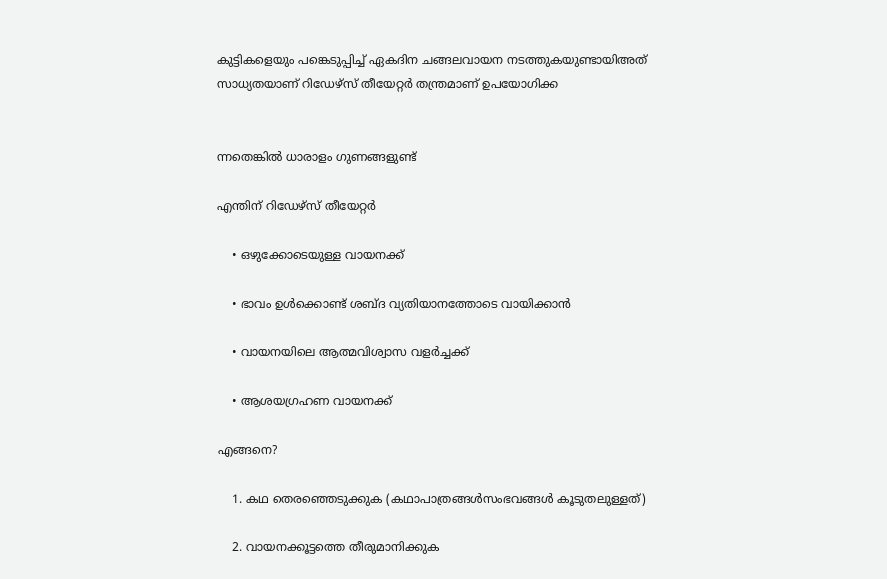കുട്ടികളെയും പങ്കെടുപ്പിച്ച് ഏകദിന ചങ്ങലവായന നടത്തുകയുണ്ടായിഅത് സാധ്യതയാണ് റിഡേഴ്സ് തീയേറ്റര്‍ തന്ത്രമാണ് ഉപയോഗിക്ക


ന്നതെങ്കില്‍ ധാരാളം ഗുണങ്ങളുണ്ട്

എന്തിന് റിഡേഴ്സ് തീയേറ്റര്‍

    • ഒഴുക്കോടെയുള്ള വായനക്ക്

    • ഭാവം ഉൾക്കൊണ്ട് ശബ്ദ വ്യതിയാനത്തോടെ വായിക്കാൻ

    • വായനയിലെ ആത്മവിശ്വാസ വളർച്ചക്ക്

    • ആശയഗ്രഹണ വായനക്ക്

എങ്ങനെ?

    1. കഥ തെരഞ്ഞെടുക്കുക (കഥാപാത്രങ്ങൾസംഭവങ്ങൾ കൂടുതലുള്ളത്)

    2. വായനക്കൂട്ടത്തെ തീരുമാനിക്കുക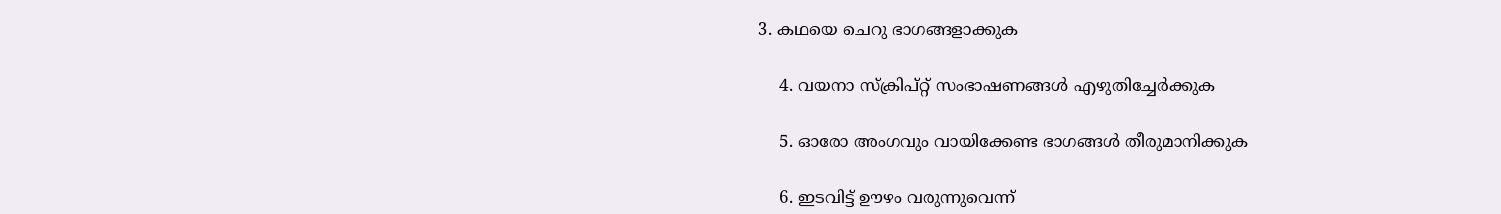3. കഥയെ ചെറു ഭാഗങ്ങളാക്കുക

    4. വയനാ സ്ക്രിപ്റ്റ് സംഭാഷണങ്ങൾ എഴുതിച്ചേർക്കുക

    5. ഓരോ അംഗവും വായിക്കേണ്ട ഭാഗങ്ങൾ തീരുമാനിക്കുക

    6. ഇടവിട്ട് ഊഴം വരുന്നുവെന്ന്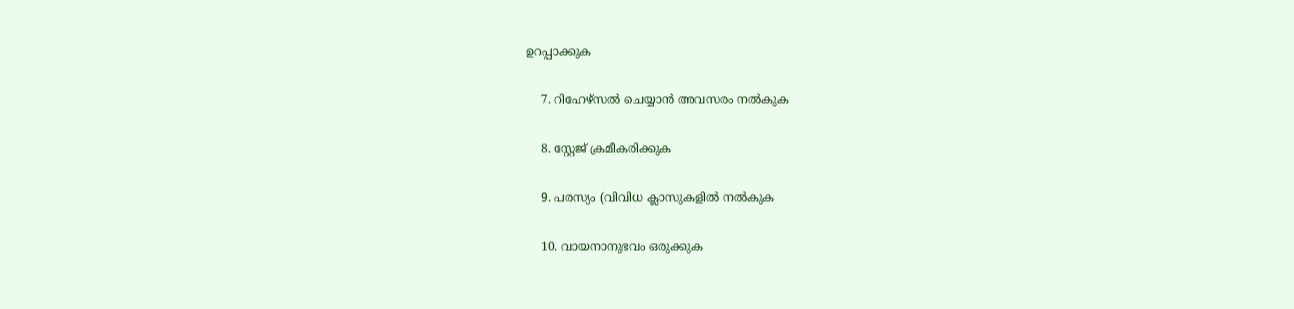ഉറപ്പാക്കുക

    7. റിഹേഴ്സൽ ചെയ്യാൻ അവസരം നൽകുക

    8. സ്റ്റേജ് ക്രമീകരിക്കുക

    9. പരസ്യം (വിവിധ ക്ലാസുകളിൽ നൽകുക

    10. വായനാനുഭവം ഒരുക്കുക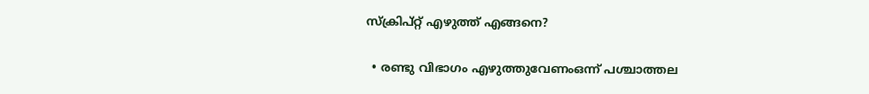സ്ക്രിപ്റ്റ് എഴുത്ത് എങ്ങനെ?

  • രണ്ടു വിഭാഗം എഴുത്തുവേണംഒന്ന് പശ്ചാത്തല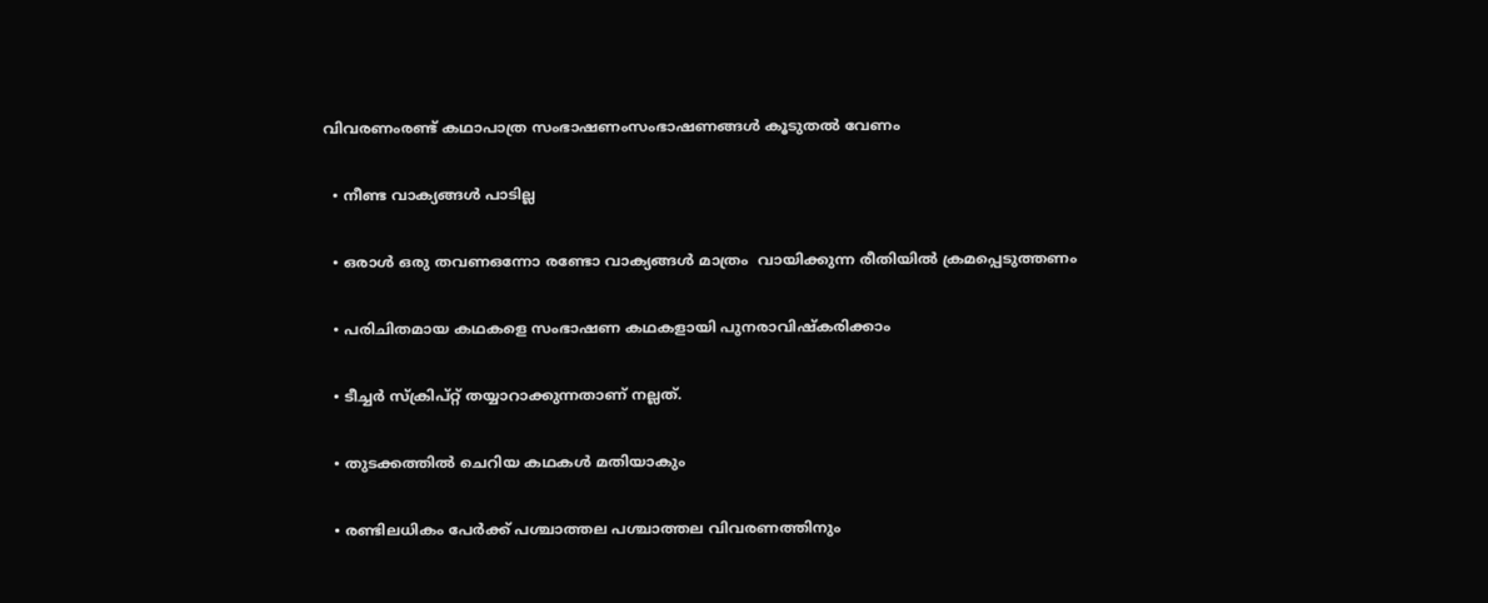വിവരണംരണ്ട് കഥാപാത്ര സംഭാഷണംസംഭാഷണങ്ങൾ കൂടുതൽ വേണം

  • നീണ്ട വാക്യങ്ങൾ പാടില്ല

  • ഒരാൾ ഒരു തവണഒന്നോ രണ്ടോ വാക്യങ്ങൾ മാത്രം  വായിക്കുന്ന രീതിയിൽ ക്രമപ്പെടുത്തണം

  • പരിചിതമായ കഥകളെ സംഭാഷണ കഥകളായി പുനരാവിഷ്കരിക്കാം

  • ടീച്ചർ സ്ക്രിപ്റ്റ് തയ്യാറാക്കുന്നതാണ് നല്ലത്.

  • തുടക്കത്തിൽ ചെറിയ കഥകൾ മതിയാകും

  • രണ്ടിലധികം പേർക്ക് പശ്ചാത്തല പശ്ചാത്തല വിവരണത്തിനും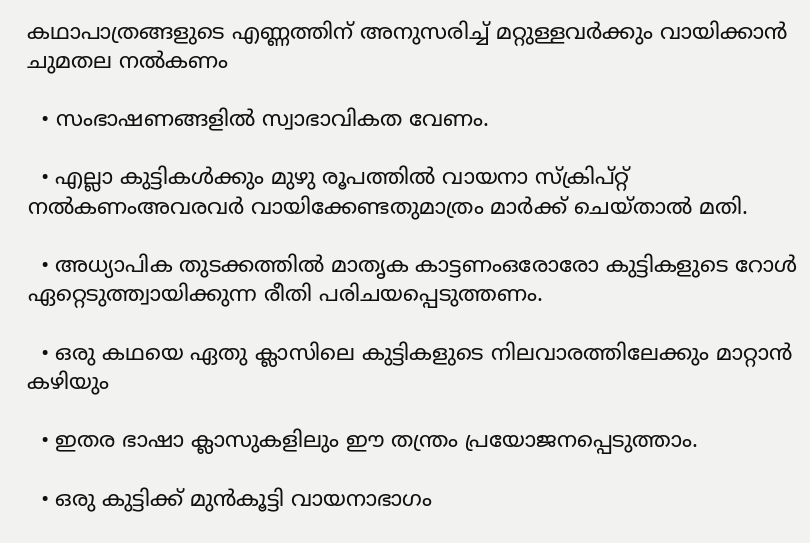കഥാപാത്രങ്ങളുടെ എണ്ണത്തിന് അനുസരിച്ച് മറ്റുള്ളവർക്കും വായിക്കാൻ ചുമതല നൽകണം

  • സംഭാഷണങ്ങളിൽ സ്വാഭാവികത വേണം.

  • എല്ലാ കുട്ടികൾക്കും മുഴു രൂപത്തിൽ വായനാ സ്ക്രിപ്റ്റ് നൽകണംഅവരവർ വായിക്കേണ്ടതുമാത്രം മാർക്ക് ചെയ്താൽ മതി.

  • അധ്യാപിക തുടക്കത്തിൽ മാതൃക കാട്ടണംഒരോരോ കുട്ടികളുടെ റോൾ ഏറ്റെടുത്ത്വായിക്കുന്ന രീതി പരിചയപ്പെടുത്തണം.

  • ഒരു കഥയെ ഏതു ക്ലാസിലെ കുട്ടികളുടെ നിലവാരത്തിലേക്കും മാറ്റാൻ കഴിയും

  • ഇതര ഭാഷാ ക്ലാസുകളിലും ഈ തന്ത്രം പ്രയോജനപ്പെടുത്താം.

  • ഒരു കുട്ടിക്ക് മുൻകൂട്ടി വായനാഭാഗം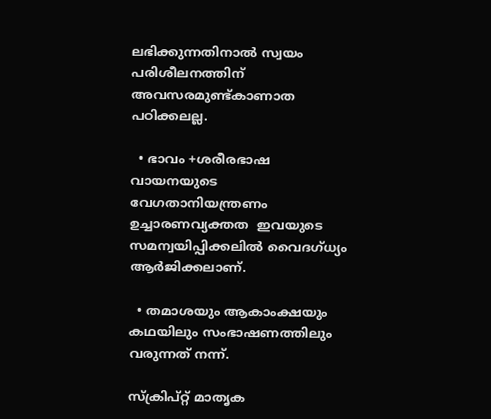ലഭിക്കുന്നതിനാൽ സ്വയം പരിശീലനത്തിന് അവസരമുണ്ട്കാണാത പഠിക്കലല്ല.

  • ഭാവം +ശരീരഭാഷ വായനയുടെ വേഗതാനിയന്ത്രണം ഉച്ചാരണവ്യക്തത  ഇവയുടെ സമന്വയിപ്പിക്കലിൽ വൈദഗ്ധ്യം ആർജിക്കലാണ്.

  • തമാശയും ആകാംക്ഷയും കഥയിലും സംഭാഷണത്തിലും വരുന്നത് നന്ന്.

സ്ക്രിപ്റ്റ് മാതൃക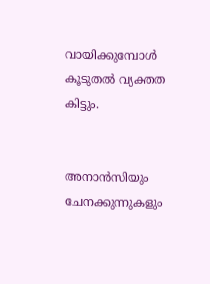വായിക്കുമ്പോള്‍ കൂടുതല്‍ വ്യക്തത കിട്ടും.


അനാന്‍സിയും ചേനക്കുന്നുകളും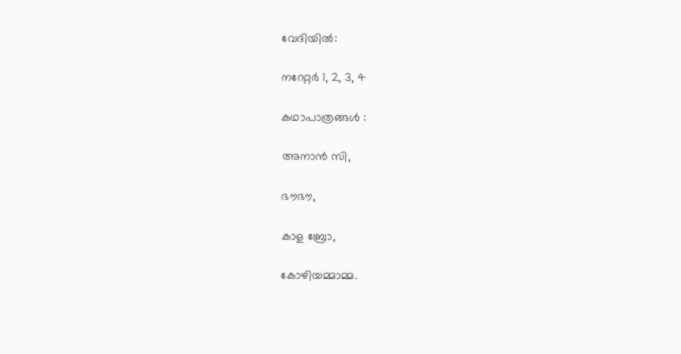വേദിയിൽ:

നറേറ്റർ 1, 2, 3, 4

കഥാപാത്രങ്ങൾ :

അനാൻ സി,

ഭൗഭൗ,

കാള ബ്രോ,

കോഴിയമ്മാമ്മ.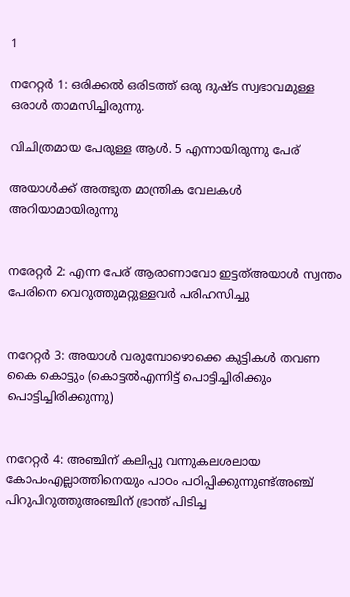1

നറേറ്റർ 1: ഒരിക്കൽ ഒരിടത്ത് ഒരു ദുഷ്ട സ്വഭാവമുള്ള ഒരാൾ താമസിച്ചിരുന്നു.

വിചിത്രമായ പേരുള്ള ആൾ. 5 എന്നായിരുന്നു പേര്

അയാൾക്ക് അത്ഭുത മാന്ത്രിക വേലകൾ അറിയാമായിരുന്നു


നരേറ്റർ 2: എന്ന പേര് ആരാണാവോ ഇട്ടത്അയാൾ സ്വന്തം പേരിനെ വെറുത്തുമറ്റുള്ളവർ പരിഹസിച്ചു


നറേറ്റർ 3: അയാള്‍ വരുമ്പോഴൊക്കെ കുട്ടികൾ തവണ കൈ കൊട്ടും (കൊട്ടൽഎന്നിട്ട് പൊട്ടിച്ചിരിക്കും പൊട്ടിച്ചിരിക്കുന്നു)


നറേറ്റർ 4: അഞ്ചിന് കലിപ്പു വന്നുകലശലായ കോപംഎല്ലാത്തിനെയും പാഠം പഠിപ്പിക്കുന്നുണ്ട്അഞ്ച് പിറുപിറുത്തുഅഞ്ചിന് ഭ്രാന്ത് പിടിച്ച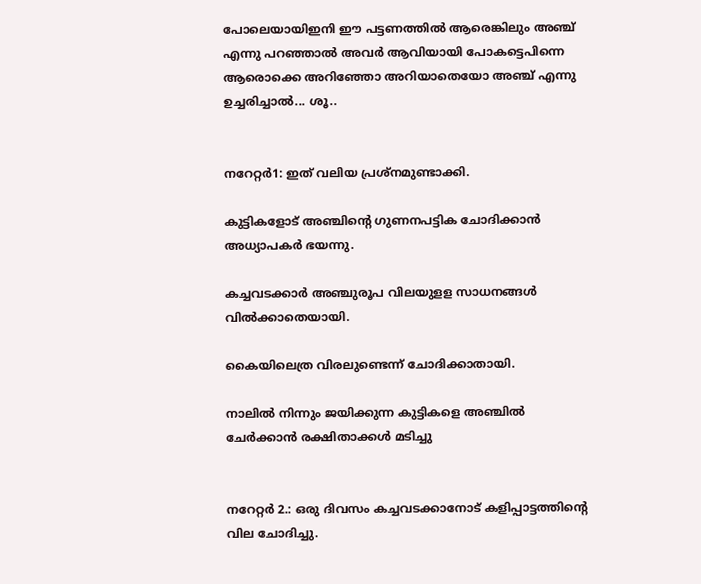പോലെയായിഇനി ഈ പട്ടണത്തില്‍ ആരെങ്കിലും അഞ്ച് എന്നു പറഞ്ഞാല്‍ അവര്‍ ആവിയായി പോകട്ടെപിന്നെ ആരൊക്കെ അറിഞ്ഞോ അറിയാതെയോ അഞ്ച് എന്നു ഉച്ചരിച്ചാല്‍... ശൂ..


നറേറ്റർ1: ഇത് വലിയ പ്രശ്നമുണ്ടാക്കി.

കുട്ടികളോട് അഞ്ചിന്റെ ഗുണനപട്ടിക ചോദിക്കാന്‍ അധ്യാപകര്‍ ഭയന്നു.

കച്ചവടക്കാര്‍ അഞ്ചുരൂപ വിലയുളള സാധനങ്ങള്‍ വില്‍ക്കാതെയായി.

കൈയിലെത്ര വിരലുണ്ടെന്ന് ചോദിക്കാതായി.

നാലില്‍ നിന്നും ജയിക്കുന്ന കുട്ടികളെ അഞ്ചില്‍ ചേര്‍ക്കാന്‍ രക്ഷിതാക്കള്‍ മടിച്ചു


നറേറ്റർ 2.: ഒരു ദിവസം കച്ചവടക്കാനോട് കളിപ്പാട്ടത്തിന്റെ വില ചോദിച്ചു.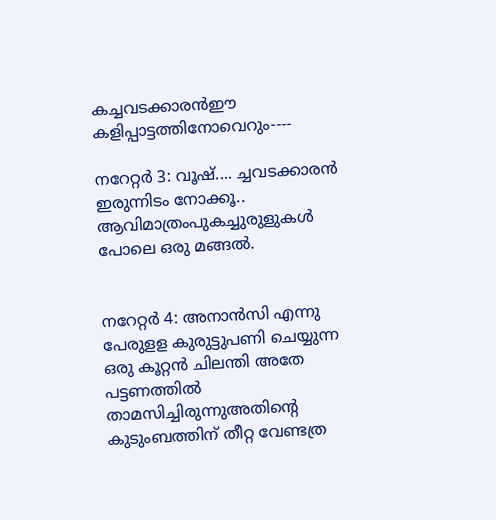കച്ചവടക്കാരന്‍ഈ കളിപ്പാട്ടത്തിനോവെറും----

നറേറ്റർ 3: വൂഷ്.... ച്ചവടക്കാരന്‍ ഇരുന്നിടം നോക്കൂ.. ആവിമാത്രംപുകച്ചുരുളുകള്‍ പോലെ ഒരു മങ്ങല്‍.


നറേറ്റർ 4: അനാന്‍സി എന്നു പേരുളള കുരുട്ടുപണി ചെയ്യുന്ന ഒരു കൂറ്റന്‍ ചിലന്തി അതേ പട്ടണത്തില്‍ താമസിച്ചിരുന്നുഅതിന്റെ കുടുംബത്തിന് തീറ്റ വേണ്ടത്ര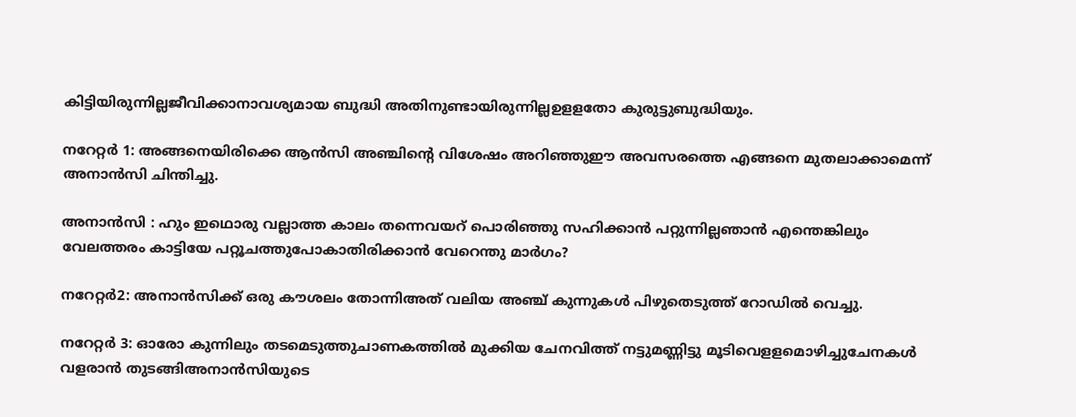കിട്ടിയിരുന്നില്ലജീവിക്കാനാവശ്യമായ ബുദ്ധി അതിനുണ്ടായിരുന്നില്ലഉളളതോ കുരുട്ടുബുദ്ധിയും.

നറേറ്റർ 1: അങ്ങനെയിരിക്കെ ആന്‍സി അഞ്ചിന്റെ വിശേഷം അറിഞ്ഞുഈ അവസരത്തെ എങ്ങനെ മുതലാക്കാമെന്ന് അനാന്‍സി ചിന്തിച്ചു.

അനാന്‍സി : ഹും ഇഥൊരു വല്ലാത്ത കാലം തന്നെവയറ് പൊരിഞ്ഞു സഹിക്കാന്‍ പറ്റുന്നില്ലഞാന്‍ എന്തെങ്കിലും വേലത്തരം കാട്ടിയേ പറ്റൂചത്തുപോകാതിരിക്കാന്‍ വേറെന്തു മാര്‍ഗം?

നറേറ്റർ2: അനാന്‍സിക്ക് ഒരു കൗശലം തോന്നിഅത് വലിയ അഞ്ച് കുന്നുകള്‍ പിഴുതെടുത്ത് റോഡില്‍ വെച്ചു.

നറേറ്റർ 3: ഓരോ കുന്നിലും തടമെടുത്തുചാണകത്തില്‍ മുക്കിയ ചേനവിത്ത് നട്ടുമണ്ണിട്ടു മൂടിവെളളമൊഴിച്ചുചേനകള്‍ വളരാന്‍ തുടങ്ങിഅനാന്‍സിയുടെ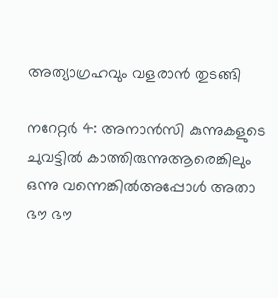അത്യാഗ്രഹവും വളരാന്‍ തുടങ്ങി

നറേറ്റർ 4: അനാന്‍സി കുന്നുകളുടെ ചുവട്ടില്‍ കാത്തിരുന്നുആരെങ്കിലും ഒന്നു വന്നെങ്കില്‍അപ്പോള്‍ അതാ ഭൗ ഭൗ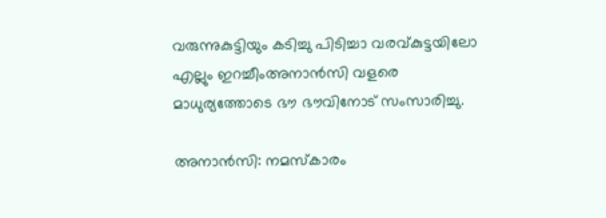വരുന്നുകുട്ടിയും കടിച്ചു പിടിച്ചാ വരവ്കുട്ടയിലോ എല്ലും ഇറച്ചീംഅനാന്‍സി വളരെ മാധുര്യത്തോടെ ഭൗ ഭൗവിനോട് സംസാരിച്ചു.

അനാന്‍സി: നമസ്കാരം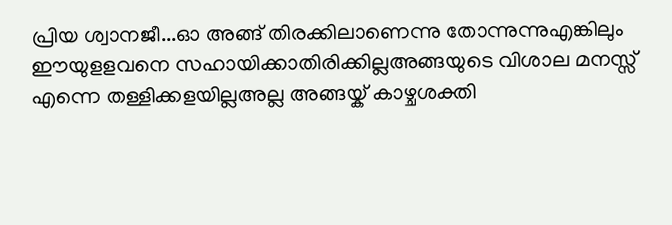പ്രിയ ശ്വാനജീ...ഓ അങ്ങ് തിരക്കിലാണെന്നു തോന്നുന്നുഎങ്കിലും ഈയുളളവനെ സഹായിക്കാതിരിക്കില്ലഅങ്ങയുടെ വിശാല മനസ്സ് എന്നെ തള്ളിക്കളയില്ലഅല്ല അങ്ങയ്ക് കാഴ്ചശക്തി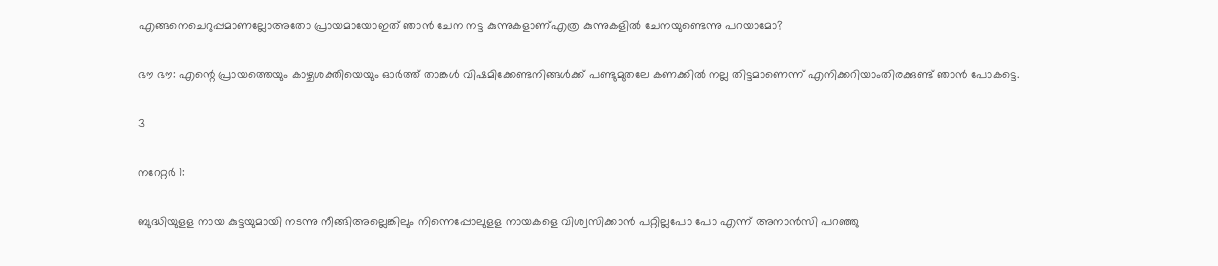എങ്ങനെചെറുപ്പമാണല്ലോഅതോ പ്രായമായോഇത് ഞാന്‍ ചേന നട്ട കുന്നുകളാണ്എത്ര കുന്നുകളില്‍ ചേനയുണ്ടെന്നു പറയാമോ?

ഭൗ ഭൗ: എന്റെ പ്രായത്തെയും കാഴ്ചശക്തിയെയും ഓര്‍ത്ത് താങ്കള്‍ വിഷമിക്കേണ്ടനിങ്ങള്‍ക്ക് പണ്ടുമുതലേ കണക്കില്‍ നല്ല തിട്ടമാണെന്ന് എനിക്കറിയാംതിരക്കുണ്ട് ഞാന്‍ പോകട്ടെ.

3

നറേറ്റർ 1:

ബുദ്ധിയുളള നായ കുട്ടയുമായി നടന്നു നീങ്ങിഅല്ലെങ്കിലും നിന്നെപ്പോലുളള നായകളെ വിശ്വസിക്കാന്‍ പറ്റില്ലപോ പോ എന്ന് അനാന്‍സി പറഞ്ഞു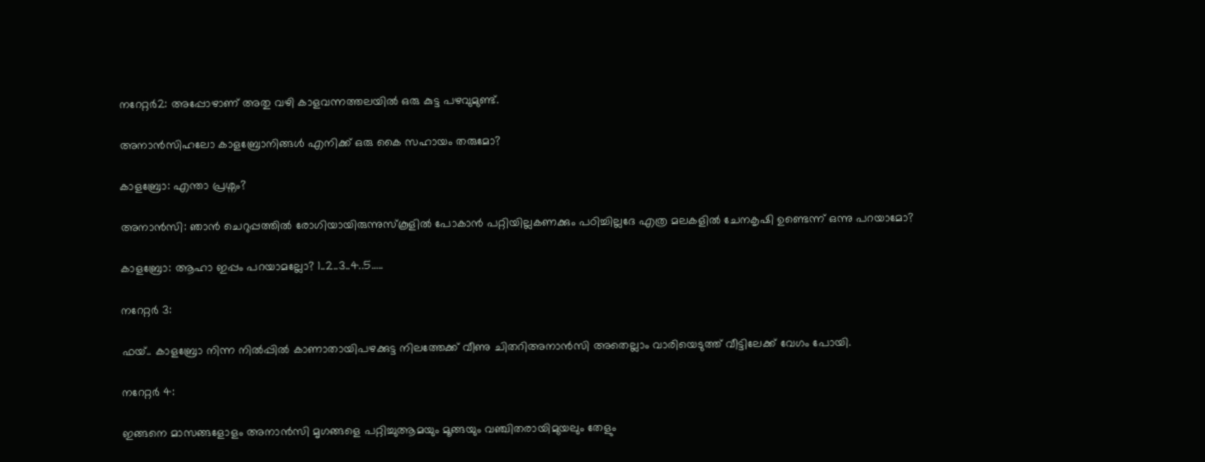നറേറ്റർ2: അപ്പോഴാണ് അതു വഴി കാളവന്നത്തലയില്‍ ഒരു കുട്ട പഴവുമുണ്ട്.

അനാന്‍സിഹലോ കാളബ്രോനിങ്ങള്‍ എനിക്ക് ഒരു കൈ സഹായം തരുമോ?

കാളബ്രോ: എന്താ പ്രശ്നം?

അനാന്‍സി: ഞാന്‍ ചെറുപ്പത്തില്‍ രോഗിയായിരുന്നുസ്കൂളില്‍ പോകാന്‍ പറ്റിയില്ലകണക്കും പഠിച്ചില്ലദേ എത്ര മലകളില്‍ ചേനകൃഷി ഉണ്ടെന്ന് ഒന്നു പറയാമോ?

കാളബ്രോ: ആഹാ ഇപ്പം പറയാമല്ലോ? 1..2..3..4..5…..

നറേറ്റർ 3:

ഫയ്.. കാളബ്രോ നിന്ന നില്‍പ്പില്‍ കാണാതായിപഴക്കുട്ട നിലത്തേക്ക് വീണു ചിതറിഅനാന്‍സി അതെല്ലാം വാരിയെടുത്ത് വീട്ടിലേക്ക് വേഗം പോയി.

നറേറ്റർ 4:

ഇങ്ങനെ മാസങ്ങളോളം അനാന്‍സി മൃഗങ്ങളെ പറ്റിച്ചുആമയും മൂങ്ങയും വഞ്ചിതരായിമുയലും തേളും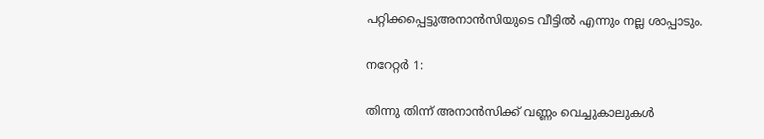പറ്റിക്കപ്പെട്ടുഅനാന്‍സിയുടെ വീട്ടില്‍ എന്നും നല്ല ശാപ്പാടും.

നറേറ്റർ 1:

തിന്നു തിന്ന് അനാന്‍സിക്ക് വണ്ണം വെച്ചുകാലുകള്‍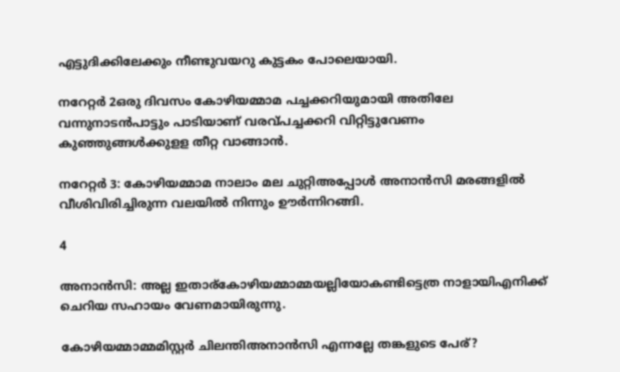എട്ടുദിക്കിലേക്കും നീണ്ടുവയറു കുട്ടകം പോലെയായി.

നറേറ്റർ 2ഒരു ദിവസം കോഴിയമ്മാമ പച്ചക്കറിയുമായി അതിലേ വന്നുനാടന്‍പാട്ടും പാടിയാണ് വരവ്പച്ചക്കറി വിറ്റിട്ടുവേണം കുഞ്ഞുങ്ങള്‍ക്കുളള തീറ്റ വാങ്ങാന്‍.

നറേറ്റർ 3: കോഴിയമ്മാമ നാലാം മല ചുറ്റിഅപ്പോള്‍ അനാന്‍സി മരങ്ങളില്‍ വീശിവിരിച്ചിരുന്ന വലയില്‍ നിന്നും ഊര്‍ന്നിറങ്ങി.

4

അനാന്‍സി: അല്ല ഇതാര്കോഴിയമ്മാമ്മയല്ലിയോകണ്ടിട്ടെത്ര നാളായിഎനിക്ക് ചെറിയ സഹായം വേണമായിരുന്നു.

കോഴിയമ്മാമ്മമിസ്റ്റര്‍ ചിലന്തിഅനാന്‍സി എന്നല്ലേ തങ്കളുടെ പേര്?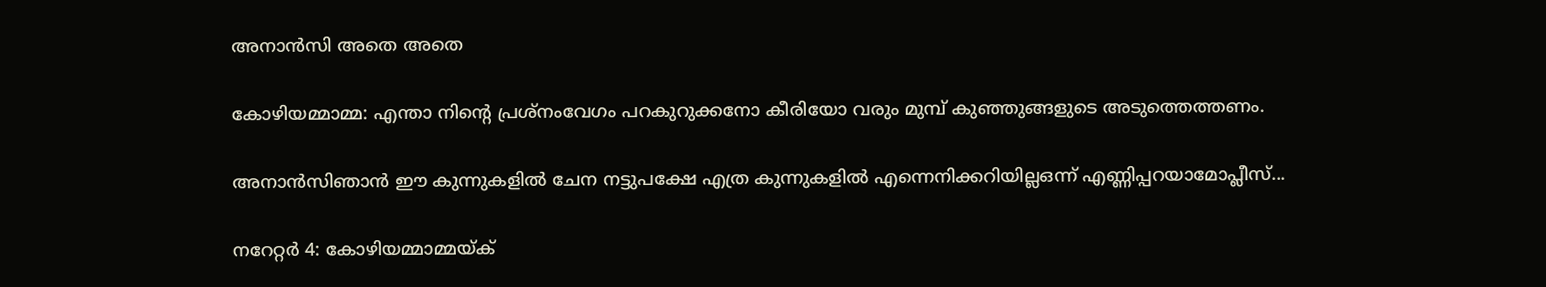അനാന്‍സി അതെ അതെ

കോഴിയമ്മാമ്മ: എന്താ നിന്റെ പ്രശ്നംവേഗം പറകുറുക്കനോ കീരിയോ വരും മുമ്പ് കുഞ്ഞുങ്ങളുടെ അടുത്തെത്തണം.

അനാന്‍സിഞാന്‍ ഈ കുന്നുകളില്‍ ചേന നട്ടുപക്ഷേ എത്ര കുന്നുകളില്‍ എന്നെനിക്കറിയില്ലഒന്ന് എണ്ണിപ്പറയാമോപ്ലീസ്...

നറേറ്റർ 4: കോഴിയമ്മാമ്മയ്ക്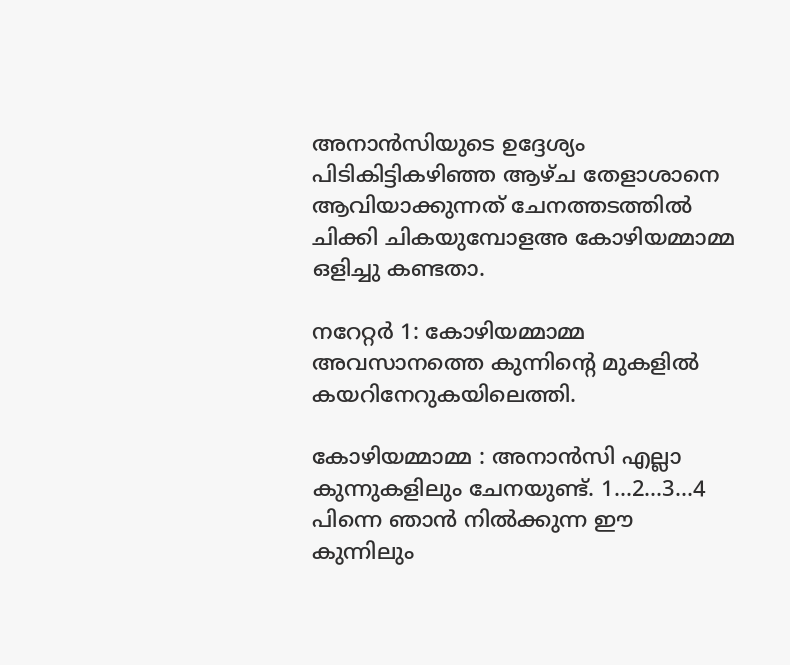അനാന്‍സിയുടെ ഉദ്ദേശ്യം പിടികിട്ടികഴിഞ്ഞ ആഴ്ച തേളാശാനെ ആവിയാക്കുന്നത് ചേനത്തടത്തില്‍ ചിക്കി ചികയുമ്പോളഅ‍ കോഴിയമ്മാമ്മ ഒളിച്ചു കണ്ടതാ.

നറേറ്റർ 1: കോഴിയമ്മാമ്മ അവസാനത്തെ കുന്നിന്റെ മുകളില്‍ കയറിനേറുകയിലെത്തി.

കോഴിയമ്മാമ്മ : അനാന്‍സി എല്ലാ കുന്നുകളിലും ചേനയുണ്ട്. 1...2…3…4 പിന്നെ ഞാന്‍ നില്‍ക്കുന്ന ഈ കുന്നിലും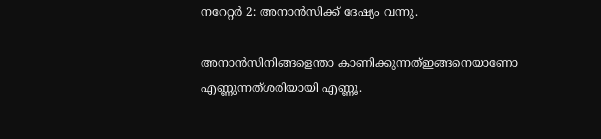നറേറ്റർ 2: അനാന്‍സിക്ക് ദേഷ്യം വന്നു.

അനാന്‍സിനിങ്ങളെന്താ കാണിക്കുന്നത്ഇങ്ങനെയാണോ എണ്ണുന്നത്ശരിയായി എണ്ണൂ.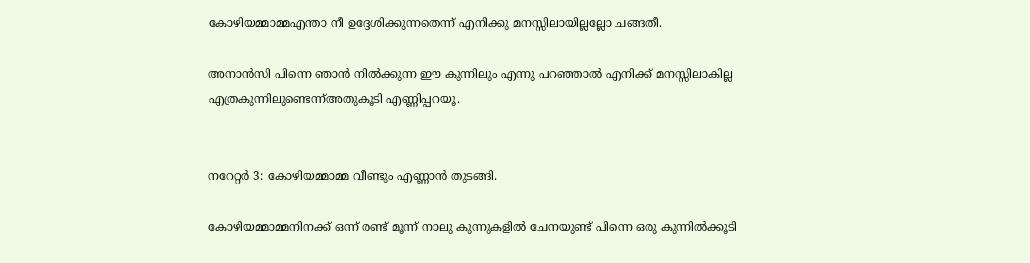കോഴിയമ്മാമ്മഎന്താ നീ ഉദ്ദേശിക്കുന്നതെന്ന് എനിക്കു മനസ്സിലായില്ലല്ലോ ചങ്ങതീ.

അനാന്‍സി പിന്നെ ഞാന്‍ നില്‍ക്കുന്ന ഈ കുന്നിലും എന്നു പറഞ്ഞാല്‍ എനിക്ക് മനസ്സിലാകില്ല എത്രകുന്നിലുണ്ടെന്ന്അതുകൂടി എണ്ണിപ്പറയൂ.


നറേറ്റർ 3: കോഴിയമ്മാമ്മ വീണ്ടും എണ്ണാന്‍ തുടങ്ങി.

കോഴിയമ്മാമ്മനിനക്ക് ഒന്ന് രണ്ട് മൂന്ന് നാലു കുന്നുകളില്‍ ചേനയുണ്ട് പിന്നെ ഒരു കുന്നില്‍ക്കൂടി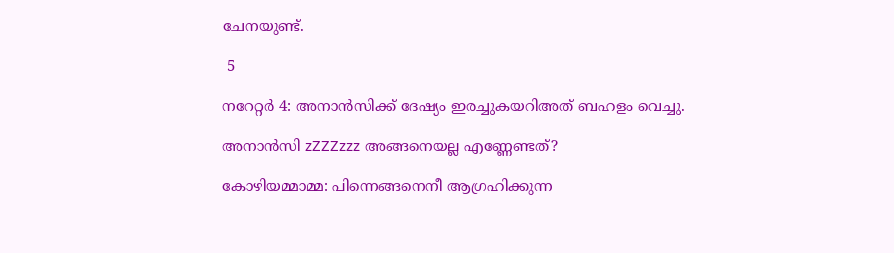ചേനയുണ്ട്.

 5

നറേറ്റർ 4: അനാന്‍സിക്ക് ദേഷ്യം ഇരച്ചുകയറിഅത് ബഹളം വെച്ചു.

അനാന്‍സി zZZZzzz അങ്ങനെയല്ല എണ്ണേണ്ടത്?

കോഴിയമ്മാമ്മ: പിന്നെങ്ങനെനീ ആഗ്രഹിക്കുന്ന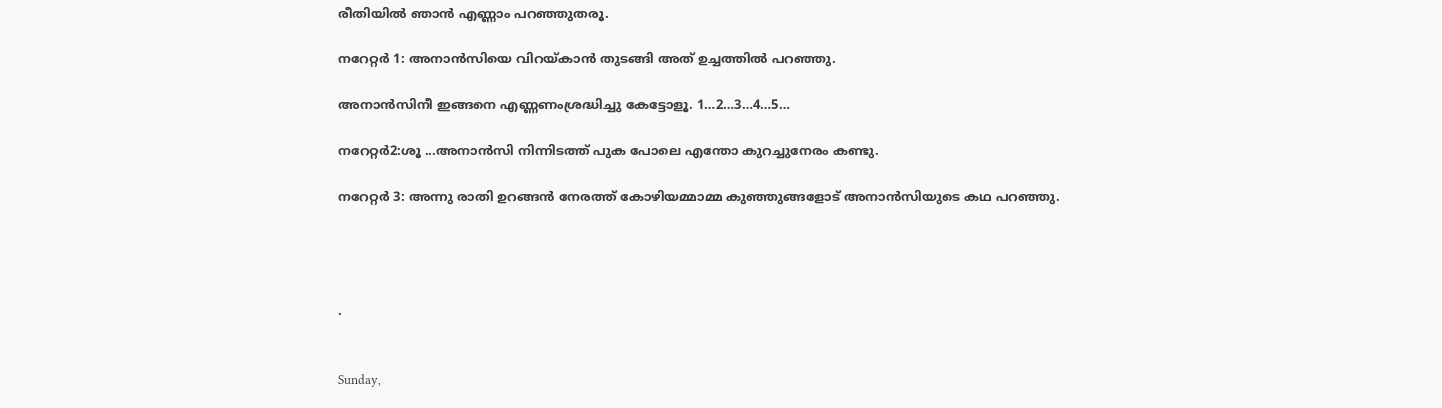രീതിയില്‍ ഞാന്‍ എണ്ണാം പറഞ്ഞുതരൂ.

നറേറ്റർ 1: അനാന്‍സിയെ വിറയ്കാന്‍ തുടങ്ങി അത് ഉച്ചത്തില്‍ പറഞ്ഞു.

അനാന്‍സിനീ ഇങ്ങനെ എണ്ണണംശ്രദ്ധിച്ചു കേട്ടോളൂ. 1…2…3…4…5…

നറേറ്റർ2:ശൂ ...അനാന്‍സി നിന്നിടത്ത് പുക പോലെ എന്തോ കുറച്ചുനേരം കണ്ടു.

നറേറ്റർ 3: അന്നു രാതി ഉറങ്ങന്‍ നേരത്ത് കോഴിയമ്മാമ്മ കുഞ്ഞുങ്ങളോട് അനാന്‍സിയുടെ കഥ പറഞ്ഞു.




.


Sunday,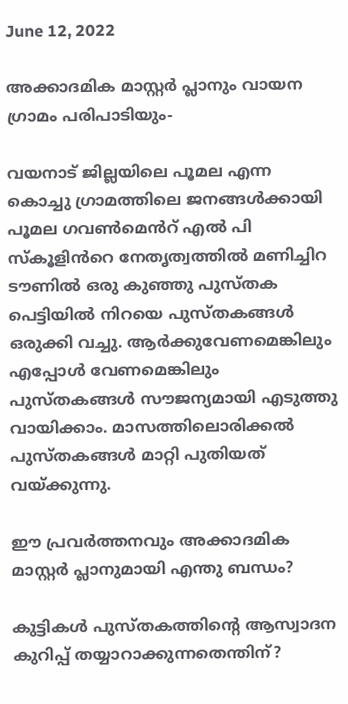June 12, 2022

അക്കാദമിക മാസ്റ്റർ പ്ലാനും വായന ഗ്രാമം പരിപാടിയും-

വയനാട് ജില്ലയിലെ പൂമല എന്ന കൊച്ചു ഗ്രാമത്തിലെ ജനങ്ങൾക്കായി പൂമല ഗവൺമെൻറ് എൽ പി സ്കൂളിൻറെ നേതൃത്വത്തിൽ മണിച്ചിറ ടൗണിൽ ഒരു കുഞ്ഞു പുസ്തക പെട്ടിയിൽ നിറയെ പുസ്തകങ്ങൾ ഒരുക്കി വച്ചു. ആർക്കുവേണമെങ്കിലും എപ്പോൾ വേണമെങ്കിലും പുസ്തകങ്ങൾ സൗജന്യമായി എടുത്തു വായിക്കാം. മാസത്തിലൊരിക്കൽ പുസ്തകങ്ങൾ മാറ്റി പുതിയത്  വയ്ക്കുന്നു.

ഈ പ്രവർത്തനവും അക്കാദമിക മാസ്റ്റർ പ്ലാനുമായി എന്തു ബന്ധം?

കുട്ടികൾ പുസ്തകത്തിൻ്റെ ആസ്വാദന കുറിപ്പ് തയ്യാറാക്കുന്നതെന്തിന്?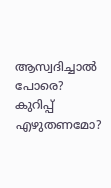ആസ്വദിച്ചാൽ പോരെ?  കുറിപ്പ് എഴുതണമോ?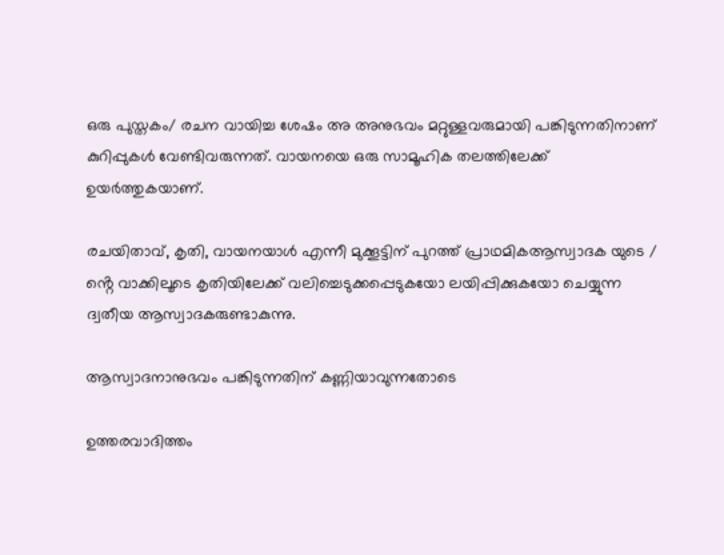ഒരു പുസ്തകം/ രചന വായിച്ച ശേഷം അ അനുഭവം മറ്റുള്ളവരുമായി പങ്കിടുന്നതിനാണ് കുറിപ്പുകൾ വേണ്ടിവരുന്നത്. വായനയെ ഒരു സാമൂഹിക തലത്തിലേക്ക് ഉയർത്തുകയാണ്.

രചയിതാവ്, കൃതി, വായനയാൾ എന്നീ മുക്കൂട്ടിന് പുറത്ത് പ്രാഥമികആസ്വാദക യുടെ / ൻ്റെ വാക്കിലൂടെ കൃതിയിലേക്ക് വലിച്ചെടുക്കപ്പെടുകയോ ലയിപ്പിക്കുകയോ ചെയ്യുന്ന ദ്വതീയ ആസ്വാദകരുണ്ടാകുന്നു.

ആസ്വാദനാനുഭവം പങ്കിടുന്നതിന് കണ്ണിയാവുന്നതോടെ

ഉത്തരവാദിത്തം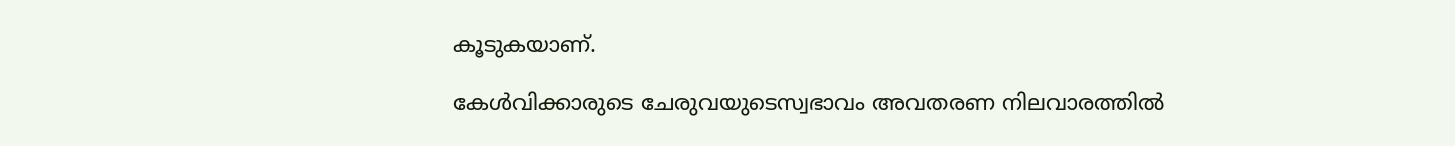കൂടുകയാണ്.

കേൾവിക്കാരുടെ ചേരുവയുടെസ്വഭാവം അവതരണ നിലവാരത്തിൽ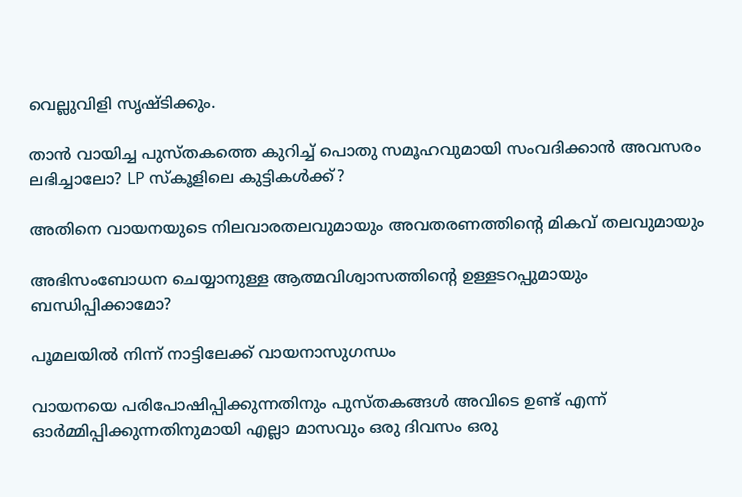വെല്ലുവിളി സൃഷ്ടിക്കും.

താൻ വായിച്ച പുസ്തകത്തെ കുറിച്ച് പൊതു സമൂഹവുമായി സംവദിക്കാൻ അവസരം ലഭിച്ചാലോ? LP സ്കൂളിലെ കുട്ടികൾക്ക്?

അതിനെ വായനയുടെ നിലവാരതലവുമായും അവതരണത്തിൻ്റെ മികവ് തലവുമായും

അഭിസംബോധന ചെയ്യാനുള്ള ആത്മവിശ്വാസത്തിൻ്റെ ഉള്ളടറപ്പുമായും ബന്ധിപ്പിക്കാമോ?

പൂമലയിൽ നിന്ന് നാട്ടിലേക്ക് വായനാസുഗന്ധം

വായനയെ പരിപോഷിപ്പിക്കുന്നതിനും പുസ്തകങ്ങൾ അവിടെ ഉണ്ട് എന്ന് ഓർമ്മിപ്പിക്കുന്നതിനുമായി എല്ലാ മാസവും ഒരു ദിവസം ഒരു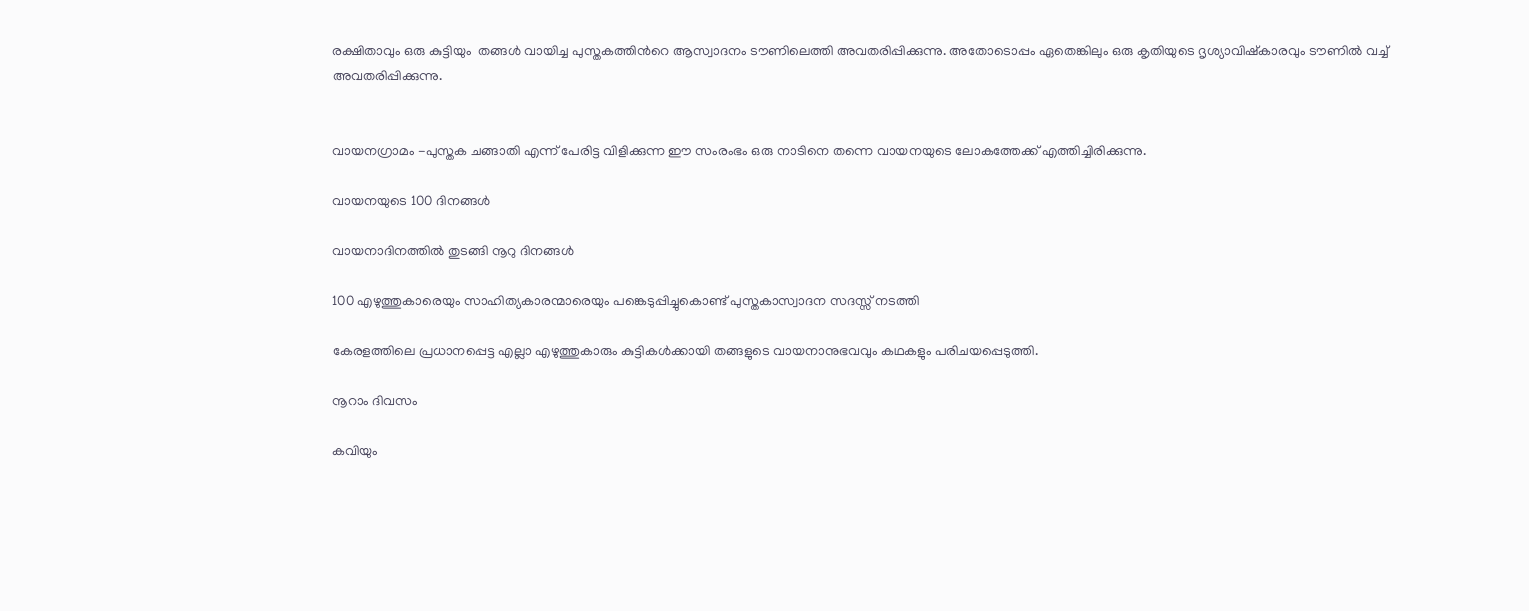രക്ഷിതാവും ഒരു കുട്ടിയും  തങ്ങൾ വായിച്ച പുസ്തകത്തിൻറെ ആസ്വാദനം ടൗണിലെത്തി അവതരിപ്പിക്കുന്നു. അതോടൊപ്പം ഏതെങ്കിലും ഒരു കൃതിയുടെ ദൃശ്യാവിഷ്കാരവും ടൗണിൽ വച്ച് അവതരിപ്പിക്കുന്നു.


വായനഗ്രാമം -പുസ്തക ചങ്ങാതി എന്ന് പേരിട്ട വിളിക്കുന്ന ഈ സംരംഭം ഒരു നാടിനെ തന്നെ വായനയുടെ ലോകത്തേക്ക് എത്തിച്ചിരിക്കുന്നു.

വായനയുടെ 100 ദിനങ്ങൾ

വായനാദിനത്തിൽ തുടങ്ങി നൂറു ദിനങ്ങൾ

100 എഴുത്തുകാരെയും സാഹിത്യകാരന്മാരെയും പങ്കെടുപ്പിച്ചുകൊണ്ട് പുസ്തകാസ്വാദന സദസ്സ് നടത്തി

കേരളത്തിലെ പ്രധാനപ്പെട്ട എല്ലാ എഴുത്തുകാരും കുട്ടികൾക്കായി തങ്ങളുടെ വായനാനുഭവവും കഥകളും പരിചയപ്പെടുത്തി.

നൂറാം ദിവസം

കവിയും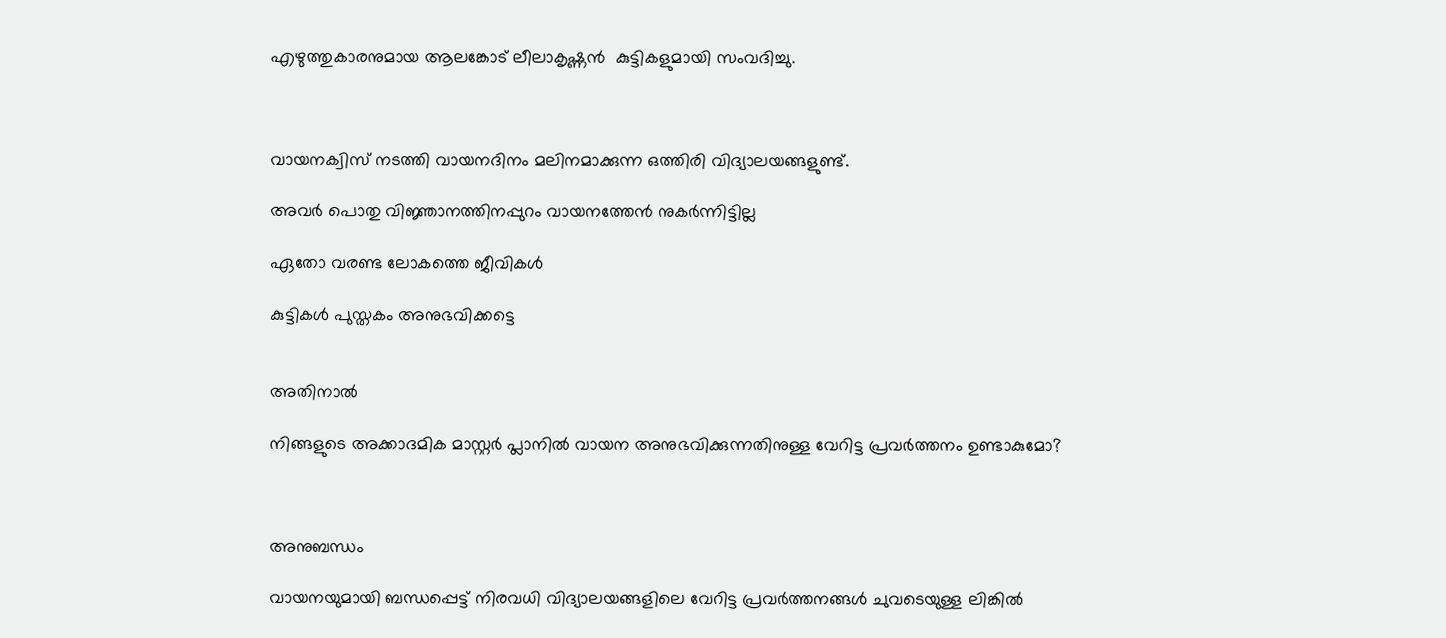എഴുത്തുകാരനുമായ ആലങ്കോട് ലീലാകൃഷ്ണൻ  കുട്ടികളുമായി സംവദിച്ചു.



വായനക്വിസ് നടത്തി വായനദിനം മലിനമാക്കുന്ന ഒത്തിരി വിദ്യാലയങ്ങളുണ്ട്.

അവർ പൊതു വിജ്ഞാനത്തിനപ്പുറം വായനത്തേൻ നുകർന്നിട്ടില്ല

ഏതോ വരണ്ട ലോകത്തെ ജീവികൾ

കുട്ടികൾ പുസ്തകം അനുഭവിക്കട്ടെ


അതിനാൽ

നിങ്ങളുടെ അക്കാദമിക മാസ്റ്റർ പ്ലാനിൽ വായന അനുഭവിക്കുന്നതിനുള്ള വേറിട്ട പ്രവർത്തനം ഉണ്ടാകുമോ?



അനുബന്ധം

വായനയുമായി ബന്ധപ്പെട്ട് നിരവധി വിദ്യാലയങ്ങളിലെ വേറിട്ട പ്രവർത്തനങ്ങൾ ചുവടെയുള്ള ലിങ്കിൽ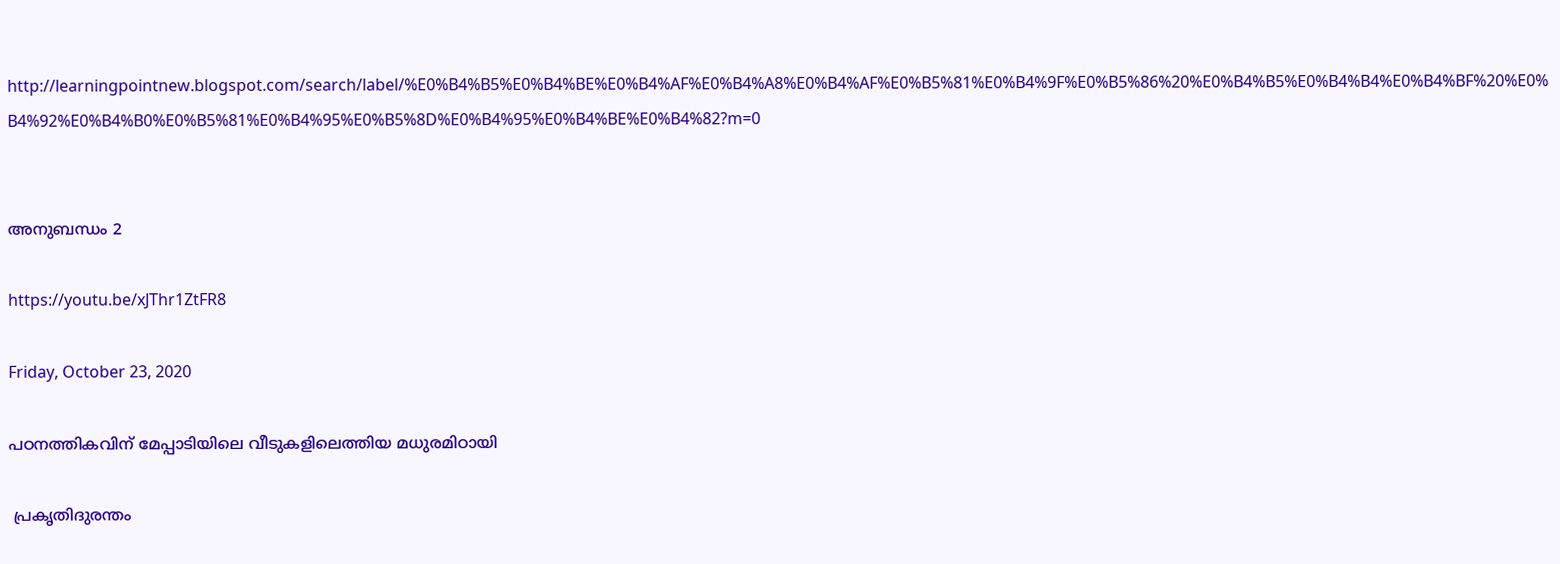http://learningpointnew.blogspot.com/search/label/%E0%B4%B5%E0%B4%BE%E0%B4%AF%E0%B4%A8%E0%B4%AF%E0%B5%81%E0%B4%9F%E0%B5%86%20%E0%B4%B5%E0%B4%B4%E0%B4%BF%20%E0%B4%92%E0%B4%B0%E0%B5%81%E0%B4%95%E0%B5%8D%E0%B4%95%E0%B4%BE%E0%B4%82?m=0


അനുബന്ധം 2

https://youtu.be/xJThr1ZtFR8

Friday, October 23, 2020

പഠനത്തികവിന് മേപ്പാടിയിലെ വീടുകളിലെത്തിയ മധുരമിഠായി

 പ്രകൃതിദുരന്തം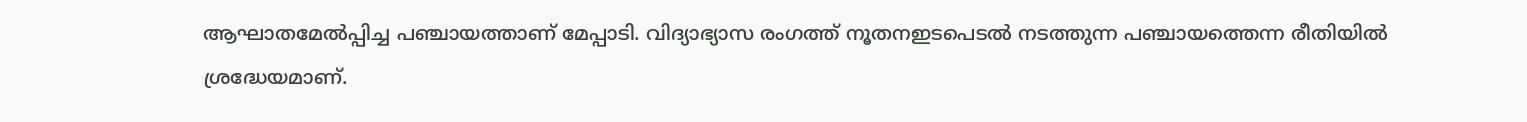ആഘാതമേല്‍പ്പിച്ച പഞ്ചായത്താണ് മേപ്പാടി. വിദ്യാഭ്യാസ രംഗത്ത് നൂതനഇടപെടല്‍ നടത്തുന്ന പഞ്ചായത്തെന്ന രീതിയില്‍ ശ്രദ്ധേയമാണ്.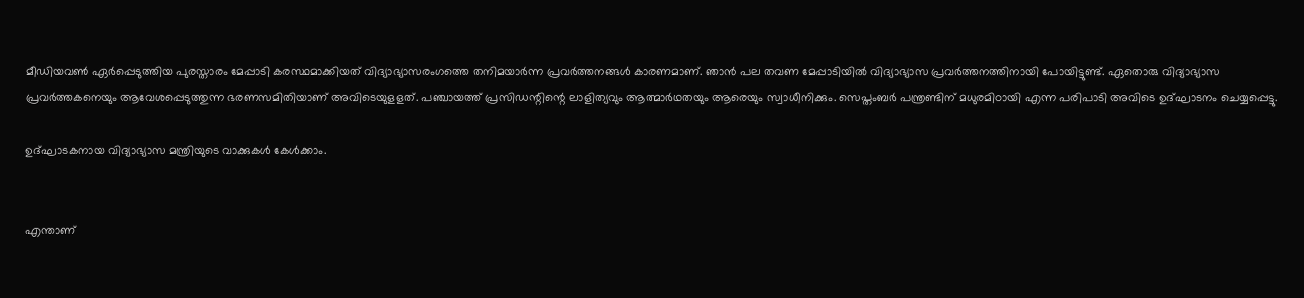മീഡിയവണ്‍ ഏര്‍പ്പെടുത്തിയ പുരസ്താരം മേപ്പാടി കരസ്ഥമാക്കിയത് വിദ്യാഭ്യാസരംഗത്തെ തനിമയാര്‍ന്ന പ്രവര്‍ത്തനങ്ങള്‍ കാരണമാണ്. ഞാന്‍ പല തവണ മേപ്പാടിയില്‍ വിദ്യാഭ്യാസ പ്രവര്‍ത്തനത്തിനായി പോയിട്ടുണ്ട്. ഏതൊരു വിദ്യാഭ്യാസ പ്രവര്‍ത്തകനെയും ആവേശപ്പെടുത്തുന്ന ഭരണസമിതിയാണ് അവിടെയുളളത്. പഞ്ചായത്ത് പ്രസിഡന്റിന്റെ ലാളിത്യവും ആത്മാര്‍ഥതയും ആരെയും സ്വാധീനിക്കും. സെപ്തംബര്‍ പന്ത്രണ്ടിന് മധുരമിഠായി എന്ന പരിപാടി അവിടെ ഉദ്ഘാടനം ചെയ്യപ്പെട്ടു.

ഉദ്ഘാടകനായ വിദ്യാഭ്യാസ മന്ത്രിയുടെ വാക്കുകള്‍ കേള്‍ക്കാം.


എന്താണ്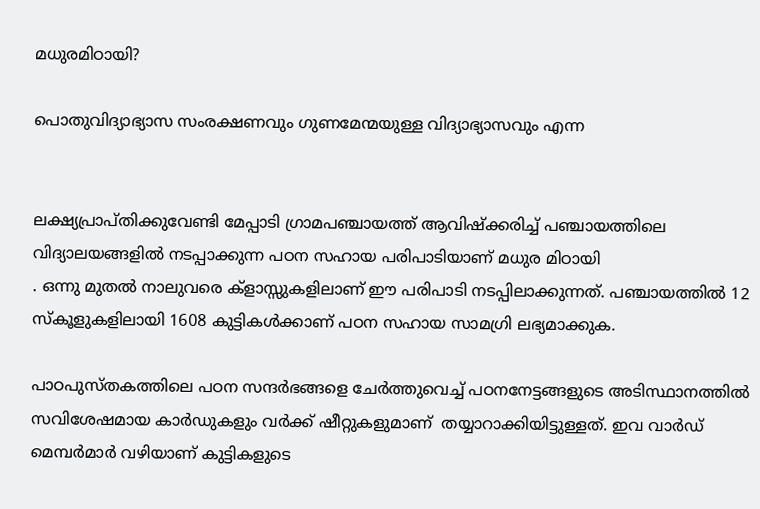മധുരമിഠായി?

പൊതുവിദ്യാഭ്യാസ സംരക്ഷണവും ഗുണമേന്മയുള്ള വിദ്യാഭ്യാസവും എന്ന


ലക്ഷ്യപ്രാപ്തിക്കുവേണ്ടി മേപ്പാടി ഗ്രാമപഞ്ചായത്ത് ആവിഷ്ക്കരിച്ച് പഞ്ചായത്തിലെ വിദ്യാലയങ്ങളിൽ നടപ്പാക്കുന്ന പഠന സഹായ പരിപാടിയാണ് മധുര മിഠായി
. ഒന്നു മുതൽ നാലുവരെ ക്ളാസ്സുകളിലാണ് ഈ പരിപാടി നടപ്പിലാക്കുന്നത്. പഞ്ചായത്തിൽ 12 സ്കൂളുകളിലായി 1608 കുട്ടികൾക്കാണ് പഠന സഹായ സാമഗ്രി ലഭ്യമാക്കുക.

പാഠപുസ്തകത്തിലെ പഠന സന്ദർഭങ്ങളെ ചേർത്തുവെച്ച് പഠനനേട്ടങ്ങളുടെ അടിസ്ഥാനത്തിൽ സവിശേഷമായ കാർഡുകളും വർക്ക് ഷീറ്റുകളുമാണ്  തയ്യാറാക്കിയിട്ടുള്ളത്. ഇവ വാർഡ് മെമ്പർമാർ വഴിയാണ് കുട്ടികളുടെ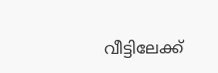വീട്ടിലേക്ക്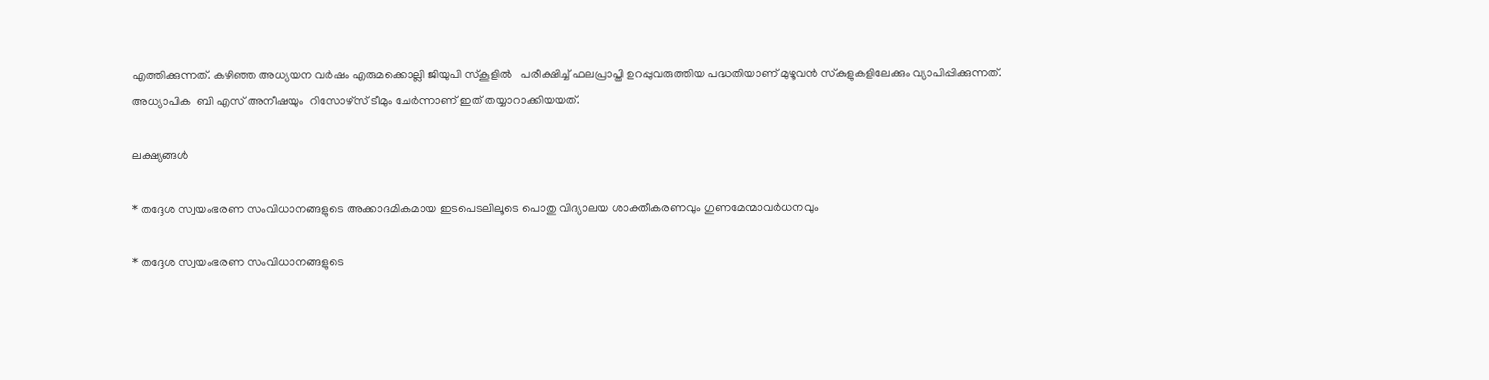എത്തിക്കുന്നത്. കഴിഞ്ഞ അധ്യയന വർഷം എരുമക്കൊല്ലി ജിയുപി സ്കൂളിൽ   പരീക്ഷിച്ച് ഫലപ്രാപ്തി ഉറപ്പുവരുത്തിയ പദ്ധതിയാണ്‌ മുഴൂവൻ സ്‌കുളുകളിലേക്കും വ്യാപിപ്പിക്കുന്നത്‌. അധ്യാപിക  ബി എസ് അനീഷയും  റിസോഴ്സ് ടീമും ചേർന്നാണ്‌ ഇത്‌‌ തയ്യാറാക്കിയയത്‌.

ലക്ഷ്യങ്ങൾ

* തദ്ദേശ സ്വയംഭരണ സംവിധാനങ്ങളുടെ അക്കാദമികമായ ഇടപെടലിലൂടെ പൊതു വിദ്യാലയ ശാക്തീകരണവും ഗുണമേന്മാവര്‍ധനവും

* തദ്ദേശ സ്വയംഭരണ സംവിധാനങ്ങളുടെ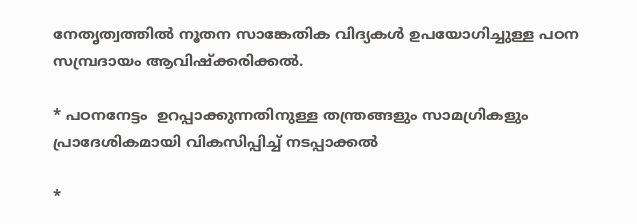നേതൃത്വത്തിൽ നൂതന സാങ്കേതിക വിദ്യകൾ ഉപയോഗിച്ചുള്ള പഠന സമ്പ്രദായം ആവിഷ്ക്കരിക്കൽ.

* പഠനനേട്ടം  ഉറപ്പാക്കുന്നതിനുള്ള തന്ത്രങ്ങളും സാമഗ്രികളും പ്രാദേശികമായി വികസിപ്പിച്ച് നടപ്പാക്കൽ

*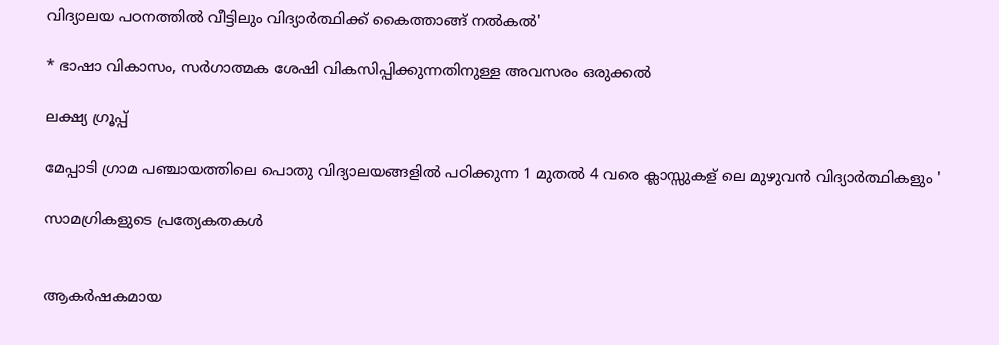വിദ്യാലയ പഠനത്തിൽ വീട്ടിലും വിദ്യാർത്ഥിക്ക് കൈത്താങ്ങ് നൽകൽ'

* ഭാഷാ വികാസം, സർഗാത്മക ശേഷി വികസിപ്പിക്കുന്നതിനുള്ള അവസരം ഒരുക്കൽ

ലക്ഷ്യ ഗ്രൂപ്പ്

മേപ്പാടി ഗ്രാമ പഞ്ചായത്തിലെ പൊതു വിദ്യാലയങ്ങളിൽ പഠിക്കുന്ന 1 മുതൽ 4 വരെ ക്ലാസ്സുകള് ലെ മുഴുവൻ വിദ്യാർത്ഥികളും '

സാമഗ്രികളുടെ പ്രത്യേകതകള്‍


ആകർഷകമായ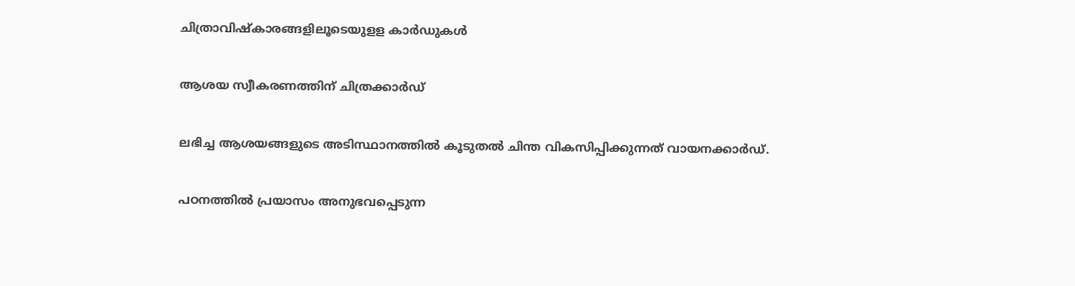ചിത്രാവിഷ്കാരങ്ങളിലൂടെയുളള കാർഡുകൾ

ആശയ സ്വീകരണത്തിന് ചിത്രക്കാർഡ്

ലഭിച്ച ആശയങ്ങളുടെ അടിസ്ഥാനത്തിൽ കൂടുതൽ ചിന്ത വികസിപ്പിക്കുന്നത് വായനക്കാർഡ്.

പഠനത്തിൽ പ്രയാസം അനുഭവപ്പെടുന്ന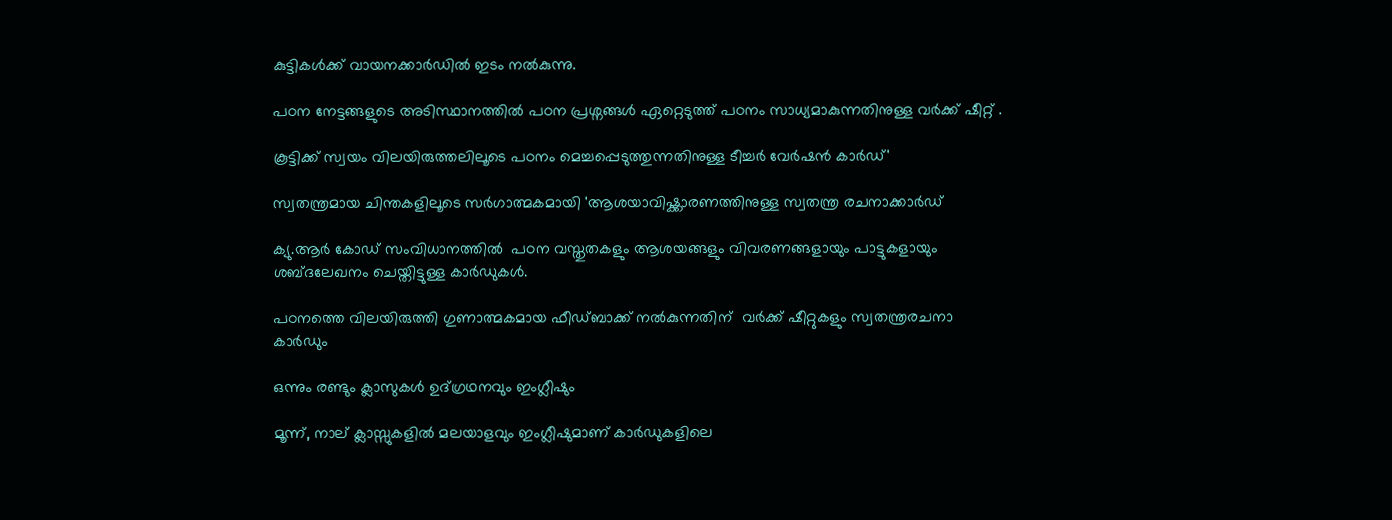കുട്ടികൾക്ക് വായനക്കാർഡിൽ ഇടം നൽകുന്നു.

പഠന നേട്ടങ്ങളുടെ അടിസ്ഥാനത്തിൽ പഠന പ്രശ്നങ്ങൾ ഏറ്റെടുത്ത് പഠനം സാധ്യമാകുന്നതിനുള്ള വർക്ക് ഷീറ്റ് .

കൂട്ടിക്ക് സ്വയം വിലയിരുത്തലിലൂടെ പഠനം മെച്ചപ്പെടുത്തുന്നതിനുള്ള ടീച്ചർ വേർഷൻ കാർഡ്'

സ്വതന്ത്രമായ ചിന്തകളിലൂടെ സർഗാത്മകമായി 'ആശയാവിഷ്ക്കാരണത്തിനുള്ള സ്വതന്ത്ര രചനാക്കാർഡ്

ക്യു.ആർ കോഡ് സംവിധാനത്തിൽ  പഠന വസ്തുതകളും ആശയങ്ങളും വിവരണങ്ങളായും പാട്ടുകളായും ശബ്ദലേഖനം ചെയ്തിട്ടുള്ള കാർഡുകൾ.

പഠനത്തെ വിലയിരുത്തി ഗുണാത്മകമായ ഫീഡ്ബാക്ക് നൽകുന്നതിന്  വർക്ക് ഷീറ്റുകളും സ്വതന്ത്രരചനാ കാർഡും

ഒന്നും രണ്ടും ക്ലാസുകൾ ഉദ്ഗ്രഥനവും ഇംഗ്ലീഷും

മൂന്ന്, നാല് ക്ലാസ്സുകളിൽ മലയാളവും ഇംഗ്ലീഷുമാണ് കാർഡുകളിലെ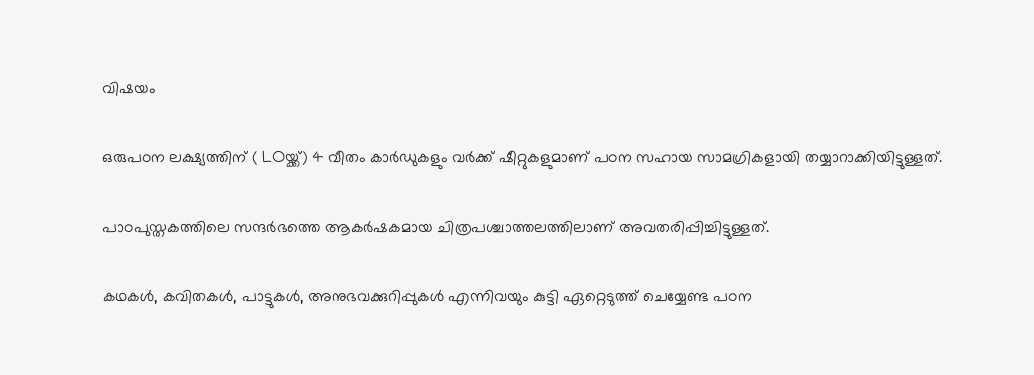വിഷയം

ഒരുപഠന ലക്ഷ്യത്തിന് ( LOയ്ക്ക്) 4 വീതം കാർഡുകളും വർക്ക് ഷീറ്റുകളുമാണ് പഠന സഹായ സാമഗ്രികളായി തയ്യാറാക്കിയിട്ടുള്ളത്.

പാഠപുസ്തകത്തിലെ സന്ദർഭത്തെ ആകർഷകമായ ചിത്രപശ്ചാത്തലത്തിലാണ് അവതരിപ്പിച്ചിട്ടുള്ളത്.

കഥകൾ, കവിതകൾ, പാട്ടുകൾ, അനുഭവക്കുറിപ്പുകൾ എന്നിവയും കുട്ടി ഏറ്റെടുത്ത് ചെയ്യേണ്ട പഠന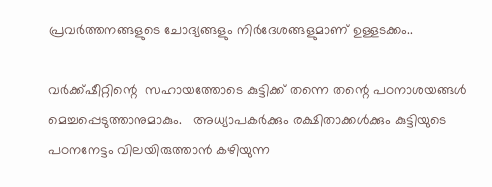പ്രവർത്തനങ്ങളുടെ ചോദ്യങ്ങളും നിർദേശങ്ങളുമാണ് ഉള്ളടക്കം..

വർക്ക്ഷീറ്റിന്റെ  സഹായത്തോടെ കുട്ടിക്ക് തന്നെ തന്റെ പഠനാശയങ്ങൾ മെച്ചപ്പെടുത്താനുമാകും.   അധ്യാപകർക്കും രക്ഷിതാക്കൾക്കും കുട്ടിയുടെ പഠനനേട്ടം വിലയിരുത്താൻ കഴിയുന്ന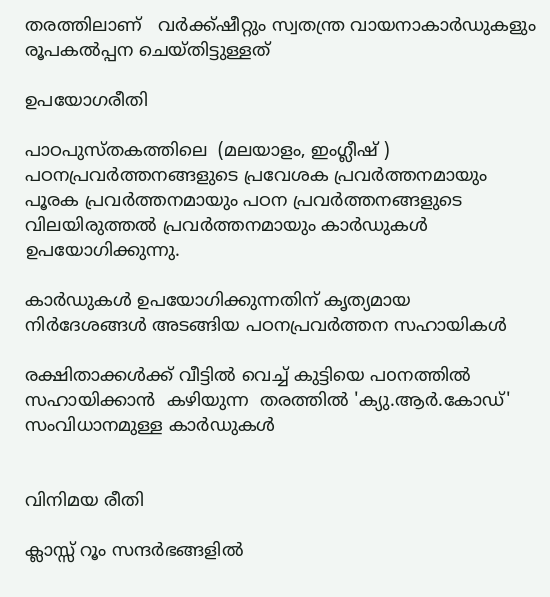തരത്തിലാണ്   വർക്ക്ഷീറ്റും സ്വതന്ത്ര വായനാകാർഡുകളും  രൂപകൽപ്പന ചെയ്തിട്ടുള്ളത്

ഉപയോഗരീതി

പാഠപുസ്തകത്തിലെ  (മലയാളം, ഇംഗ്ലീഷ് ) പഠനപ്രവർത്തനങ്ങളുടെ പ്രവേശക പ്രവർത്തനമായും പൂരക പ്രവർത്തനമായും പഠന പ്രവർത്തനങ്ങളുടെ വിലയിരുത്തൽ പ്രവർത്തനമായും കാർഡുകൾ ഉപയോഗിക്കുന്നു.

കാർഡുകൾ ഉപയോഗിക്കുന്നതിന് കൃത്യമായ നിർദേശങ്ങൾ അടങ്ങിയ പഠനപ്രവർത്തന സഹായികൾ

രക്ഷിതാക്കൾക്ക് വീട്ടിൽ വെച്ച് കുട്ടിയെ പoനത്തിൽ സഹായിക്കാൻ  കഴിയുന്ന  തരത്തിൽ 'ക്യു.ആർ.കോഡ്' സംവിധാനമുള്ള കാർഡുകൾ


വിനിമയ രീതി

ക്ലാസ്സ് റൂം സന്ദർഭങ്ങളിൽ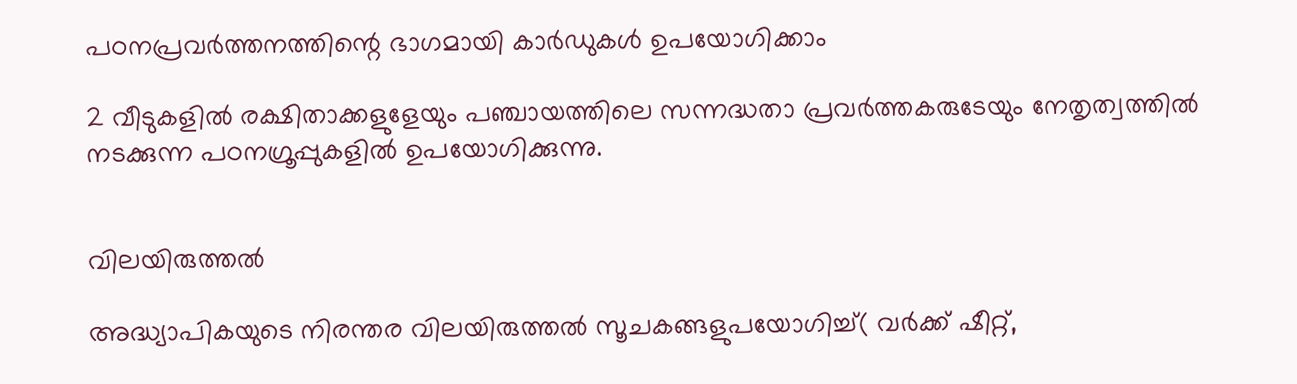പഠനപ്രവർത്തനത്തിന്റെ ഭാഗമായി കാർഡുകൾ ഉപയോഗിക്കാം

2 വീടുകളിൽ രക്ഷിതാക്കളുളേയും പഞ്ചായത്തിലെ സന്നദ്ധതാ പ്രവർത്തകരുടേയും നേതൃത്വത്തിൽ നടക്കുന്ന പഠനഗ്രൂപ്പുകളിൽ ഉപയോഗിക്കുന്നു.


വിലയിരുത്തൽ

അദ്ധ്യാപികയുടെ നിരന്തര വിലയിരുത്തൽ സൂചകങ്ങളുപയോഗിച്ച്( വർക്ക് ഷീറ്റ്,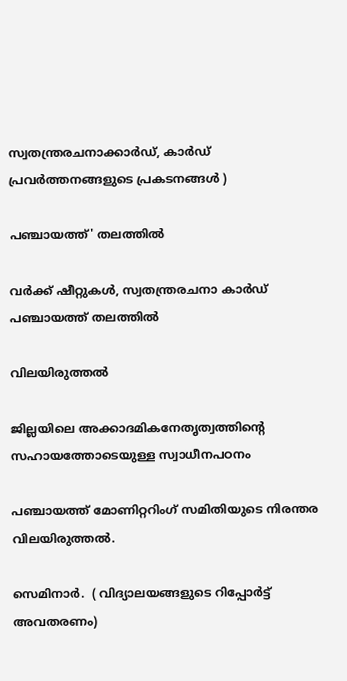സ്വതന്ത്രരചനാക്കാർഡ്, കാർഡ് പ്രവർത്തനങ്ങളുടെ പ്രകടനങ്ങൾ )

പഞ്ചായത്ത്' തലത്തിൽ

വർക്ക് ഷീറ്റുകൾ, സ്വതന്ത്രരചനാ കാർഡ് പഞ്ചായത്ത് തലത്തിൽ

വിലയിരുത്തൽ

ജില്ലയിലെ അക്കാദമികനേതൃത്വത്തിന്റെ സഹായത്തോടെയുള്ള സ്വാധീനപഠനം

പഞ്ചായത്ത് മോണിറ്ററിംഗ് സമിതിയുടെ നിരന്തര വിലയിരുത്തൽ.

സെമിനാർ.  ( വിദ്യാലയങ്ങളുടെ റിപ്പോർട്ട് അവതരണം)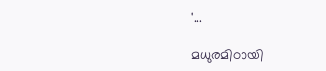'...

മധുരമിഠായി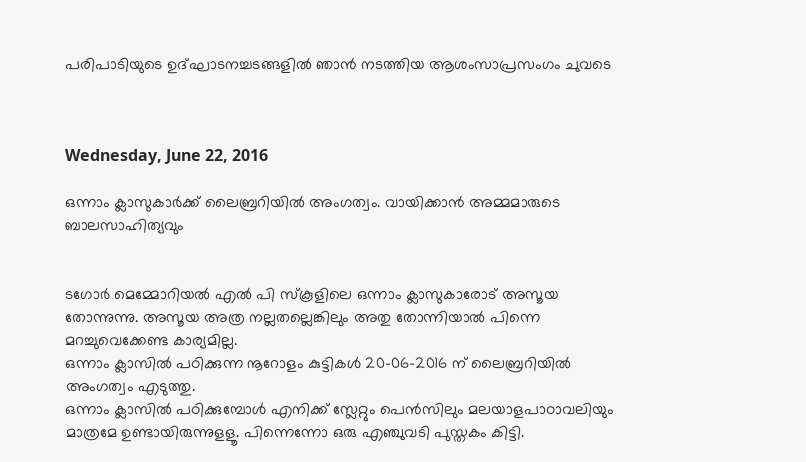പരിപാടിയുടെ ഉദ്ഘാടനച്ചടങ്ങളില്‍ ഞാന്‍ ന‍ടത്തിയ ആശംസാപ്രസംഗം ചുവടെ



Wednesday, June 22, 2016

ഒന്നാം ക്ലാസുകാര്‍ക്ക് ലൈബ്രറിയില്‍ അംഗത്വം. വായിക്കാന്‍ അമ്മമാരുടെ ബാലസാഹിത്യവും


ടഗോര്‍ മെമ്മോറിയല്‍ എല്‍ പി സ്കൂളിലെ ഒന്നാം ക്ലാസുകാരോട് അസൂയ തോന്നുന്നു. അസൂയ അത്ര നല്ലതല്ലെങ്കിലും അതു തോന്നിയാല്‍ പിന്നെ മറച്ചുവെക്കേണ്ട കാര്യമില്ല.
ഒന്നാം ക്ലാസില്‍ പഠിക്കുന്ന നൂറോളം കുട്ടികള്‍ 20-06-2016 ന് ലൈബ്രറിയില്‍ അംഗത്വം എടുത്തു.
ഒന്നാം ക്ലാസില്‍ പഠിക്കുമ്പോള്‍ എനിക്ക് സ്ലേറ്റും പെന്‍സിലും മലയാളപാഠാവലിയും മാത്രമേ ഉണ്ടായിരുന്നുളളൂ. പിന്നെന്നോ ഒരു എഞ്ചുവടി പുസ്തകം കിട്ടി.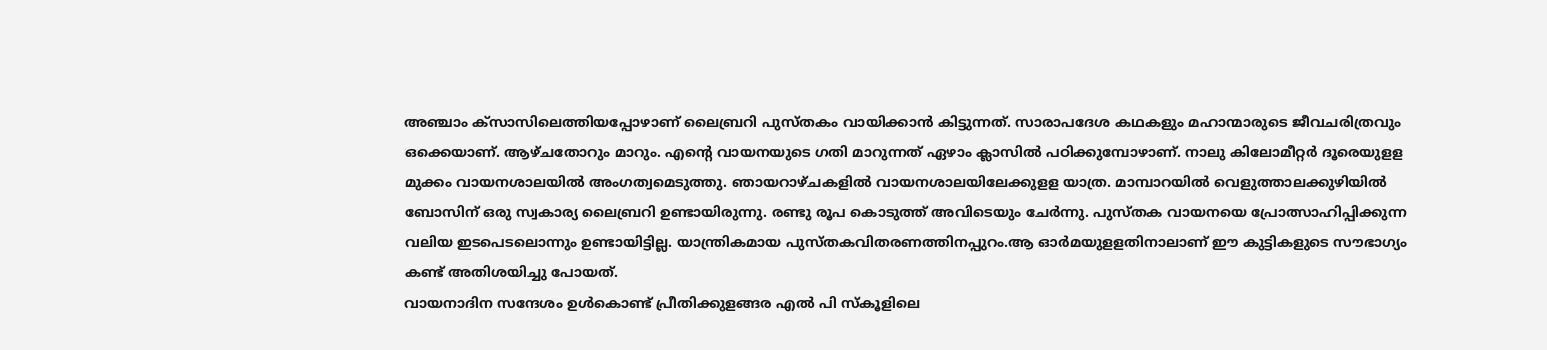അഞ്ചാം ക്സാസിലെത്തിയപ്പോഴാണ് ലൈബ്രറി പുസ്തകം വായിക്കാന്‍ കിട്ടുന്നത്. സാരാപദേശ കഥകളും മഹാന്മാരുടെ ജീവചരിത്രവും ഒക്കെയാണ്. ആഴ്ചതോറും മാറും. എന്റെ വായനയുടെ ഗതി മാറുന്നത് ഏഴാം ക്ലാസില്‍ പഠിക്കുമ്പോഴാണ്. നാലു കിലോമീറ്റര്‍ ദൂരെയുളള മുക്കം വായനശാലയില്‍ അംഗത്വമെടുത്തു. ഞായറാഴ്ചകളില്‍ വായനശാലയിലേക്കുളള യാത്ര. മാമ്പാറയില്‍ വെളുത്താലക്കുഴിയില്‍ ബോസിന് ഒരു സ്വകാര്യ ലൈബ്രറി ഉണ്ടായിരുന്നു. രണ്ടു രൂപ കൊടുത്ത് അവിടെയും ചേര്‍ന്നു. പുസ്തക വായനയെ പ്രോത്സാഹിപ്പിക്കുന്ന വലിയ ഇടപെടലൊന്നും ഉണ്ടായിട്ടില്ല. യാന്ത്രികമായ പുസ്തകവിതരണത്തിനപ്പുറം.ആ ഓര്‍മയുളളതിനാലാണ് ഈ കുട്ടികളുടെ സൗഭാഗ്യം കണ്ട് അതിശയിച്ചു പോയത്.
വായനാദിന സന്ദേശം ഉള്‍കൊണ്ട് പ്രീതിക്കുളങ്ങര എല്‍ പി സ്കൂളിലെ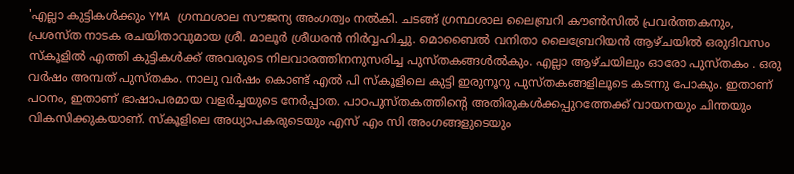'എല്ലാ കുട്ടികള്‍ക്കും YMA ഗ്രന്ഥശാല സൗജന്യ അംഗത്വം നല്‍കി. ചടങ്ങ് ഗ്രന്ഥശാല ലൈബ്രറി കൗണ്‍സില്‍ പ്രവര്‍ത്തകനും, പ്രശസ്ത നാടക രചയിതാവുമായ ശ്രീ. മാലൂര്‍ ശ്രീധരന്‍ നിര്‍വ്വഹിച്ചു. മൊബൈല്‍ വനിതാ ലൈബ്രേറിയന്‍ ആഴ്ചയില്‍ ഒരുദിവസം സ്കൂളില്‍ എത്തി കുട്ടികള്‍ക്ക് അവരുടെ നിലവാരത്തിനനുസരിച്ച പുസ്തകങ്ങള്‍ല്‍കും. എല്ലാ ആഴ്ചയിലും ഓരോ പുസ്തകം . ഒരു വര്‍ഷം അമ്പത് പുസ്തകം. നാലു വര്‍ഷം കൊണ്ട് എല്‍ പി സ്കൂളിലെ കുട്ടി ഇരുനൂറു പുസ്തകങ്ങളിലൂടെ കടന്നു പോകും. ഇതാണ് പഠനം, ഇതാണ് ഭാഷാപരമായ വളര്‍ച്ചയുടെ നേര്‍പ്പാത. പാഠപുസ്തകത്തിന്റെ അതിരുകള്‍ക്കപ്പുറത്തേക്ക് വായനയും ചിന്തയും വികസിക്കുകയാണ്. സ്കൂളിലെ അധ്യാപകരുടെയും എസ് എം സി അംഗങ്ങളുടെയും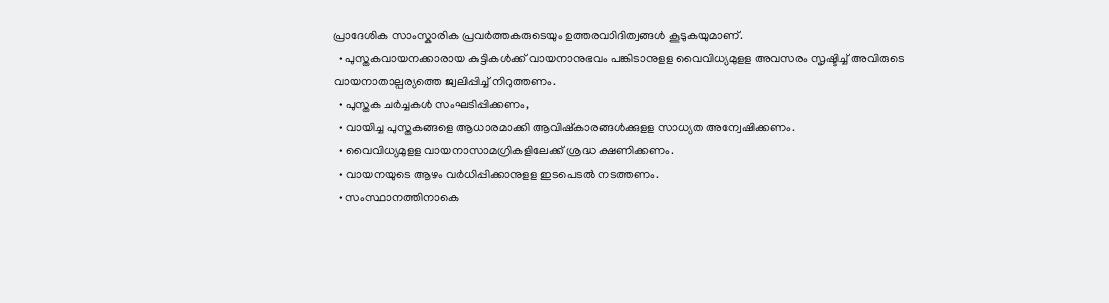പ്രാദേശിക സാംസ്കാരിക പ്രവര്‍ത്തകരുടെയും ഉത്തരവാിദിത്വങ്ങള്‍ കൂടുകയുമാണ്.
  • പുസ്തകവായനക്കാരായ കുട്ടികള്‍ക്ക് വായനാനുഭവം പങ്കിടാനുളള വൈവിധ്യമുളള അവസരം സൃഷ്ടിച്ച് അവിരുടെ വായനാതാല്പര്യത്തെ ജ്വലിപ്പിച്ച് നിറുത്തണം.
  • പുസ്തക ചര്‍ച്ചകള്‍ സംഘടിപ്പിക്കണം,
  • വായിച്ച പുസ്തകങ്ങളെ ആധാരമാക്കി ആവിഷ്കാരങ്ങള്‍ക്കുളള സാധ്യത അന്വേഷിക്കണം.
  • വൈവിധ്യമുളള വായനാസാമഗ്രികളിലേക്ക് ശ്രദ്ധ ക്ഷണിക്കണം.
  • വായനയുടെ ആഴം വര്‍ധിപ്പിക്കാനുളള ഇടപെടല്‍ നടത്തണം.
  • സംസ്ഥാനത്തിനാകെ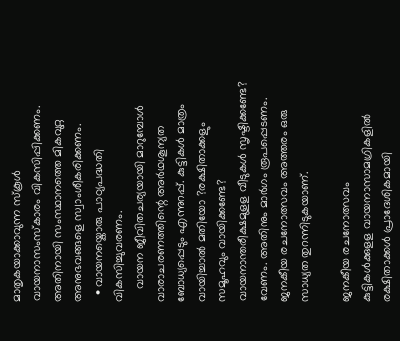മാതൃകയാക്കാവുന്ന സ്കൂള്‍ വായനാസംസ്കാരം വികസിപ്പിക്കണം. അതിനായി സംസ്ഥാനത്തെ മികവുറ്റ അനുഭവങ്ങളെ സ്വാംശീകരിക്കണം.
  • വായനയ്കൊരു പാഠ്യപദ്ധതി വികസിച്ചുവരണം.
    വായന ജീവിതചര്യയായി മാറുമ്പോള്‍ വാരാചരണത്തിന്റെ അര്‍ഥശൂന്യത ബോധ്യപ്പെടും എന്നുറപ്പ്. കുട്ടികള്‍ മാത്രം വായിച്ചാല്‍ മതിയോ ?രക്ഷിതാക്കളും സമൂഹവും വായിക്കണ്ടേ? വായനാന്തരീക്ഷമുളള വീടുകള്‍ സൃഷ്ടിക്കണ്ടേ? വേണം. അതിനും മാര്‍ഗം രൂപപ്പെടണം. ജനകീയ രചനോത്സവം അത്തരം ഒരു സാധ്യത തുറന്നിടുകയാണ്.

ജനകീയ രചനോത്സവം
കുട്ടികള്‍ക്കുളള വായനാസാമഗ്രികളില്‍ രക്ഷിതാക്കള്‍ പ്രാദേശികമായി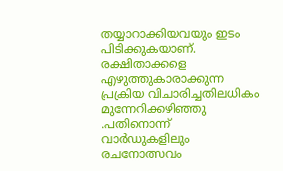തയ്യാറാക്കിയവയും ഇടം പിടിക്കുകയാണ്. രക്ഷിതാക്കളെ എഴുത്തുകാരാക്കുന്ന പ്രക്രിയ വിചാരിച്ചതിലധികം മുന്നേറിക്കഴിഞ്ഞു .പതിനൊന്ന് വാര്‍ഡുകളിലും രചനോത്സവം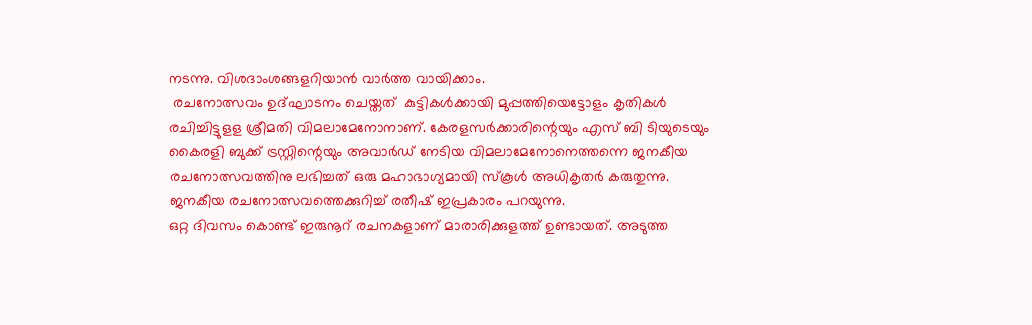നടന്നു. വിശദാംശങ്ങളറിയാന്‍ വാര്‍ത്ത വായിക്കാം.
 രചനോത്സവം ഉദ്ഘാടനം ചെയ്തത്  കുട്ടികള്‍ക്കായി മുപ്പത്തിയെട്ടോളം കൃതികള്‍ രചിച്ചിട്ടുളള ശ്രീമതി വിമലാമേനോനാണ്. കേരളസര്‍ക്കാരിന്റെയും എസ് ബി ടിയുടെയും കൈരളി ബുക്ക് ട്രസ്റ്റിന്റെയും അവാര്‍ഡ് നേടിയ വിമലാമേനോനെത്തന്നെ ജനകീയ രചനോത്സവത്തിനു ലഭിച്ചത് ഒരു മഹാഭാഗ്യമായി സ്കൂള്‍ അധികൃതര്‍ കരുതുന്നു.
ജനകീയ രചനോത്സവത്തെക്കുറിച്ച് രതീഷ് ഇപ്രകാരം പറയുന്നു.
ഒറ്റ ദിവസം കൊണ്ട് ഇരുനൂറ് രചനകളാണ് മാരാരിക്കുളത്ത് ഉണ്ടായത്. അടുത്ത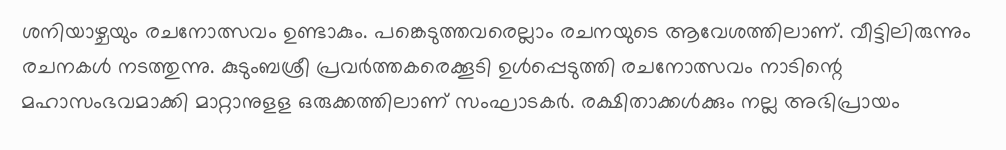ശനിയാഴ്ചയും രചനോത്സവം ഉണ്ടാകും. പങ്കെടുത്തവരെല്ലാം രചനയുടെ ആവേശത്തിലാണ്. വീട്ടിലിരുന്നും രചനകള്‍ നടത്തുന്നു. കുടുംബശ്രീ പ്രവര്‍ത്തകരെക്കൂടി ഉള്‍പ്പെടുത്തി രചനോത്സവം നാടിന്റെ മഹാസംഭവമാക്കി മാറ്റാനുളള ഒരുക്കത്തിലാണ് സംഘാടകര്‍. രക്ഷിതാക്കള്‍ക്കും നല്ല അഭിപ്രായം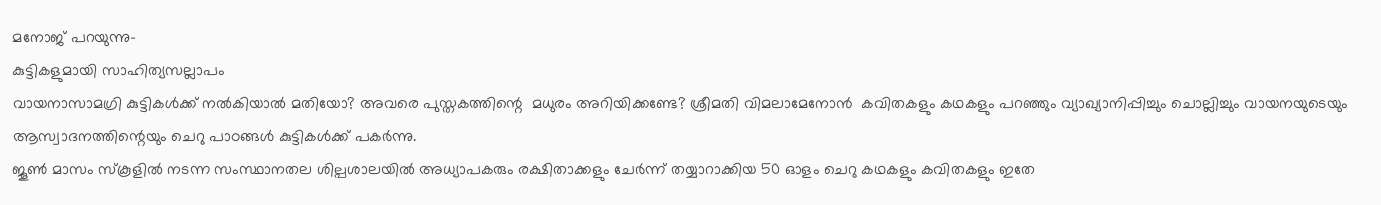മനോജ് പറയുന്നു-
കുട്ടികളുമായി സാഹിത്യസല്ലാപം
വായനാസാമഗ്രി കുട്ടികള്‍ക്ക് നല്‍കിയാല്‍ മതിയോ? അവരെ പുസ്തകത്തിന്റെ  മധുരം അറിയിക്കണ്ടേ? ശ്രീമതി വിമലാമേനോന്‍  കവിതകളും കഥകളും പറഞ്ഞും വ്യാഖ്യാനിപ്പിച്ചും ചൊല്ലിച്ചും വായനയുടെയും ആസ്വാദനത്തിന്റെയും ചെറു പാഠങ്ങള്‍ കുട്ടികള്‍ക്ക് പകര്‍ന്നു.
ജൂണ്‍ മാസം സ്കൂളില്‍ നടന്ന സംസ്ഥാനതല ശില്പശാലയില്‍ അധ്യാപകരും രക്ഷിതാക്കളും ചേര്‍ന്ന് തയ്യാറാക്കിയ 50 ഓളം ചെറു കഥകളും കവിതകളും ഇതേ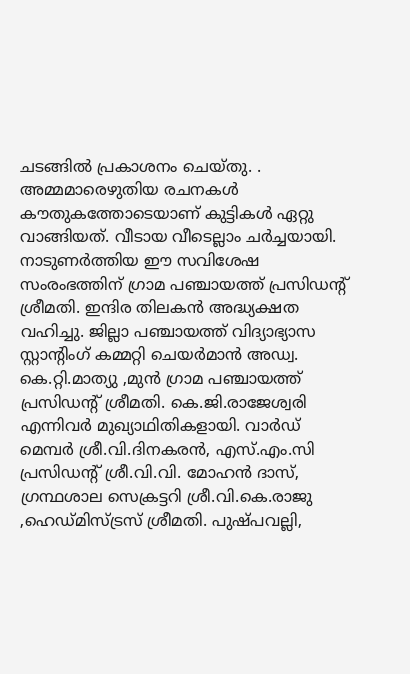ചടങ്ങില്‍ പ്രകാശനം ചെയ്തു. . അമ്മമാരെഴുതിയ രചനകള്‍ കൗതുകത്തോടെയാണ് കുട്ടികള്‍ ഏറ്റു വാങ്ങിയത്. വീടായ വീടെല്ലാം ചര്‍ച്ചയായി.
നാടുണര്‍ത്തിയ ഈ സവിശേഷ സംരംഭത്തിന് ഗ്രാമ പഞ്ചായത്ത് പ്രസിഡന്റ് ശ്രീമതി. ഇന്ദിര തിലകൻ അദ്ധ്യക്ഷത വഹിച്ചു. ജില്ലാ പഞ്ചായത്ത് വിദ്യാഭ്യാസ സ്റ്റാന്റിംഗ് കമ്മറ്റി ചെയർമാൻ അഡ്വ. കെ.റ്റി.മാത്യു ,മുൻ ഗ്രാമ പഞ്ചായത്ത് പ്രസിഡന്റ് ശ്രീമതി. കെ.ജി.രാജേശ്വരി എന്നിവർ മുഖ്യാഥിതികളായി. വാര്‍ഡ് മെമ്പര്‍ ശ്രീ.വി.ദിനകരന്‍, എസ്.എം.സി പ്രസിഡന്റ് ശ്രീ.വി.വി. മോഹൻ ദാസ്, ഗ്രന്ഥശാല സെക്രട്ടറി ശ്രീ.വി.കെ.രാജു ,ഹെഡ്മിസ്ട്രസ് ശ്രീമതി. പുഷ്പവല്ലി,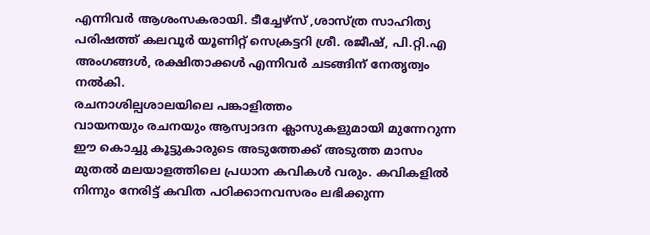എന്നിവർ ആശംസകരായി. ടീച്ചേഴ്‌സ് ,ശാസ്ത്ര സാഹിത്യ പരിഷത്ത് കലവൂര്‍ യൂണിറ്റ് സെക്രട്ടറി ശ്രീ. രജീഷ്, പി.റ്റി.എ അംഗങ്ങള്‍, രക്ഷിതാക്കള്‍ എന്നിവര്‍ ചടങ്ങിന് നേതൃത്വം നൽകി.
രചനാശില്പശാലയിലെ പങ്കാളിത്തം
വായനയും രചനയും ആസ്വാദന ക്ലാസുകളുമായി മുന്നേറുന്ന ഈ കൊച്ചു കൂട്ടുകാരുടെ അടുത്തേക്ക് അടുത്ത മാസം മുതല്‍ മലയാളത്തിലെ പ്രധാന കവികള്‍ വരും. കവികളില്‍ നിന്നും നേരിട്ട് കവിത പഠിക്കാനവസരം ലഭിക്കുന്ന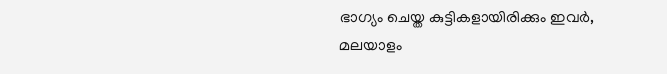ഭാഗ്യം ചെയ്ത കുട്ടികളായിരിക്കും ഇവര്‍, മലയാളം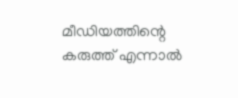മീഡിയത്തിന്റെ കരുത്ത് എന്നാല്‍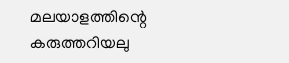മലയാളത്തിന്റെ കരുത്തറിയലു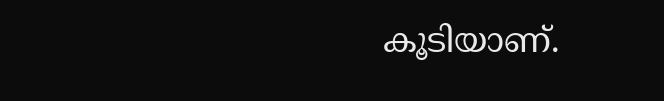കൂടിയാണ്.